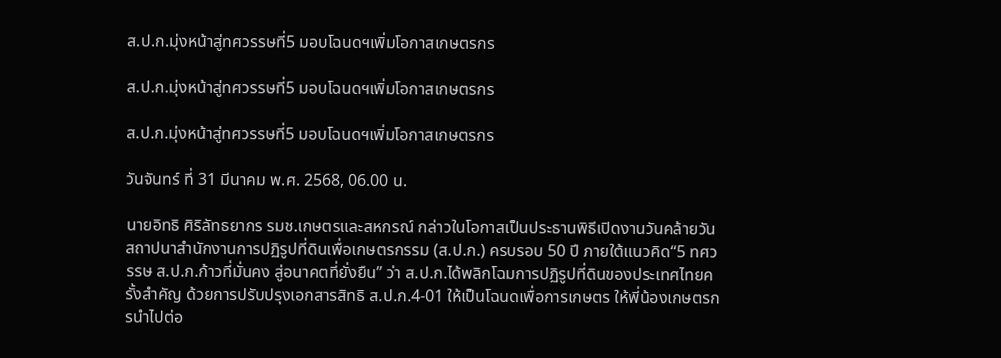ส.ป.ก.มุ่งหน้าสู่ทศวรรษที่5 มอบโฉนดฯเพิ่มโอกาสเกษตรกร

ส.ป.ก.มุ่งหน้าสู่ทศวรรษที่5 มอบโฉนดฯเพิ่มโอกาสเกษตรกร

ส.ป.ก.มุ่งหน้าสู่ทศวรรษที่5 มอบโฉนดฯเพิ่มโอกาสเกษตรกร

วันจันทร์ ที่ 31 มีนาคม พ.ศ. 2568, 06.00 น.

นายอิทธิ ศิริลัทธยากร รมช.เกษตรและสหกรณ์ กล่าวในโอกาสเป็นประธานพิธีเปิดงานวันคล้ายวันสถาปนาสำนักงานการปฏิรูปที่ดินเพื่อเกษตรกรรม (ส.ป.ก.) ครบรอบ 50 ปี ภายใต้แนวคิด“5 ทศวรรษ ส.ป.ก.ก้าวที่มั่นคง สู่อนาคตที่ยั่งยืน” ว่า ส.ป.ก.ได้พลิกโฉมการปฏิรูปที่ดินของประเทศไทยครั้งสำคัญ ด้วยการปรับปรุงเอกสารสิทธิ ส.ป.ก.4-01 ให้เป็นโฉนดเพื่อการเกษตร ให้พี่น้องเกษตรกรนำไปต่อ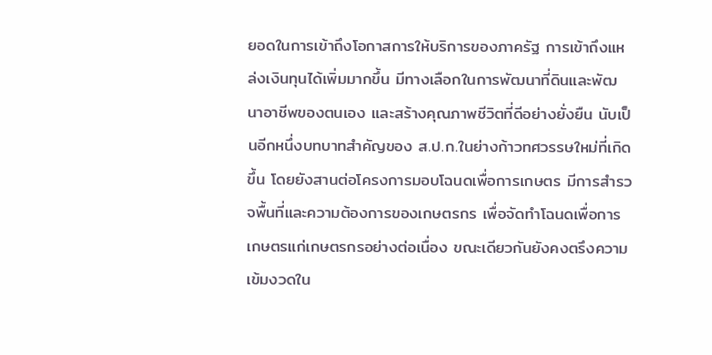ยอดในการเข้าถึงโอกาสการให้บริการของภาครัฐ การเข้าถึงแหล่งเงินทุนได้เพิ่มมากขึ้น มีทางเลือกในการพัฒนาที่ดินและพัฒนาอาชีพของตนเอง และสร้างคุณภาพชีวิตที่ดีอย่างยั่งยืน นับเป็นอีกหนึ่งบทบาทสำคัญของ ส.ป.ก.ในย่างก้าวทศวรรษใหม่ที่เกิดขึ้น โดยยังสานต่อโครงการมอบโฉนดเพื่อการเกษตร มีการสำรวจพื้นที่และความต้องการของเกษตรกร เพื่อจัดทำโฉนดเพื่อการเกษตรแก่เกษตรกรอย่างต่อเนื่อง ขณะเดียวกันยังคงตรึงความเข้มงวดใน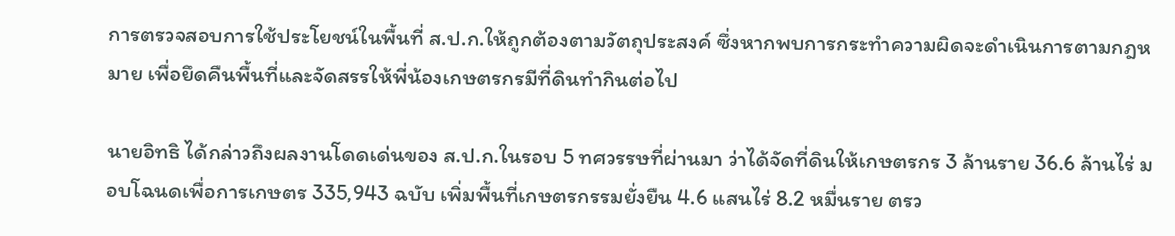การตรวจสอบการใช้ประโยชน์ในพื้นที่ ส.ป.ก.ให้ถูกต้องตามวัตถุประสงค์ ซึ่งหากพบการกระทำความผิดจะดำเนินการตามกฎหมาย เพื่อยึดคืนพื้นที่และจัดสรรให้พี่น้องเกษตรกรมีที่ดินทำกินต่อไป

นายอิทธิ ได้กล่าวถึงผลงานโดดเด่นของ ส.ป.ก.ในรอบ 5 ทศวรรษที่ผ่านมา ว่าได้จัดที่ดินให้เกษตรกร 3 ล้านราย 36.6 ล้านไร่ มอบโฉนดเพื่อการเกษตร 335,943 ฉบับ เพิ่มพื้นที่เกษตรกรรมยั่งยืน 4.6 แสนไร่ 8.2 หมื่นราย ตรว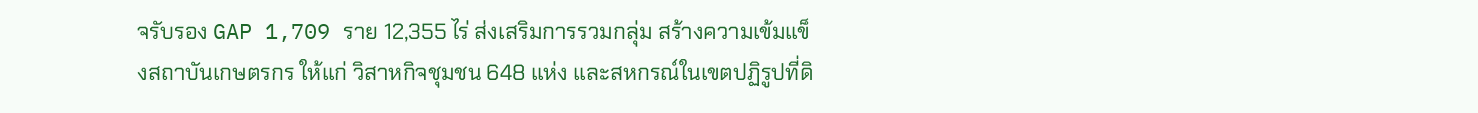จรับรอง GAP 1,709 ราย 12,355 ไร่ ส่งเสริมการรวมกลุ่ม สร้างความเข้มแข็งสถาบันเกษตรกร ให้แก่ วิสาหกิจชุมชน 648 แห่ง และสหกรณ์ในเขตปฏิรูปที่ดิ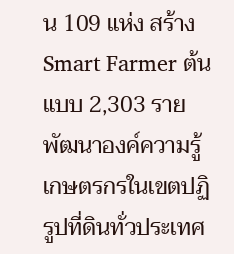น 109 แห่ง สร้าง Smart Farmer ต้นแบบ 2,303 ราย พัฒนาองค์ความรู้เกษตรกรในเขตปฏิรูปที่ดินทั่วประเทศ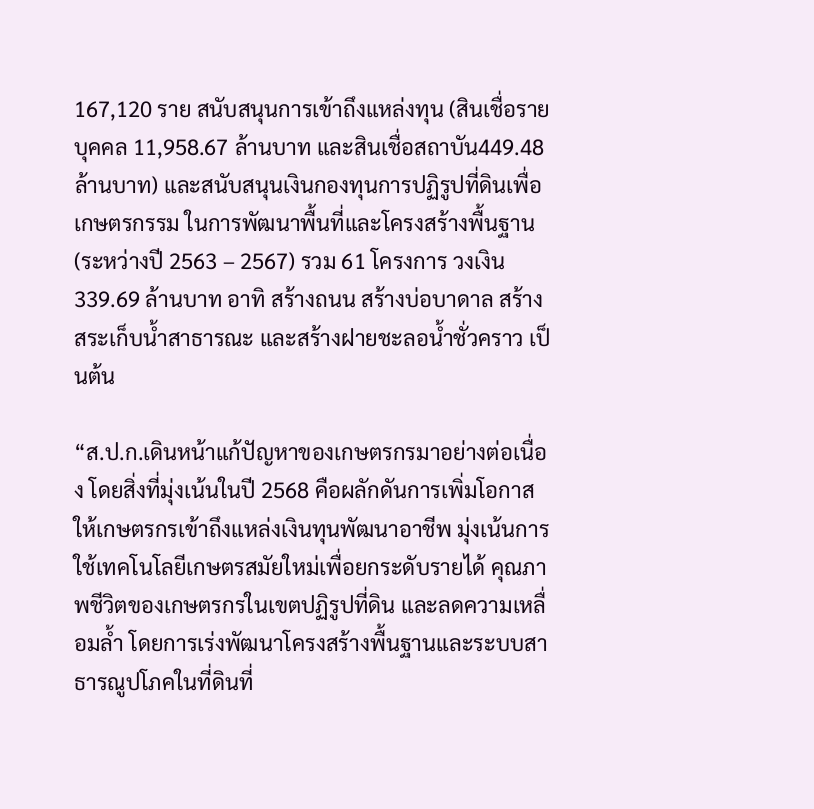167,120 ราย สนับสนุนการเข้าถึงแหล่งทุน (สินเชื่อรายบุคคล 11,958.67 ล้านบาท และสินเชื่อสถาบัน449.48 ล้านบาท) และสนับสนุนเงินกองทุนการปฏิรูปที่ดินเพื่อเกษตรกรรม ในการพัฒนาพื้นที่และโครงสร้างพื้นฐาน (ระหว่างปี 2563 – 2567) รวม 61 โครงการ วงเงิน 339.69 ล้านบาท อาทิ สร้างถนน สร้างบ่อบาดาล สร้างสระเก็บน้ำสาธารณะ และสร้างฝายชะลอน้ำชั่วคราว เป็นต้น

“ส.ป.ก.เดินหน้าแก้ปัญหาของเกษตรกรมาอย่างต่อเนื่อง โดยสิ่งที่มุ่งเน้นในปี 2568 คือผลักดันการเพิ่มโอกาสให้เกษตรกรเข้าถึงแหล่งเงินทุนพัฒนาอาชีพ มุ่งเน้นการใช้เทคโนโลยีเกษตรสมัยใหม่เพื่อยกระดับรายได้ คุณภาพชีวิตของเกษตรกรในเขตปฏิรูปที่ดิน และลดความเหลื่อมล้ำ โดยการเร่งพัฒนาโครงสร้างพื้นฐานและระบบสาธารณูปโภคในที่ดินที่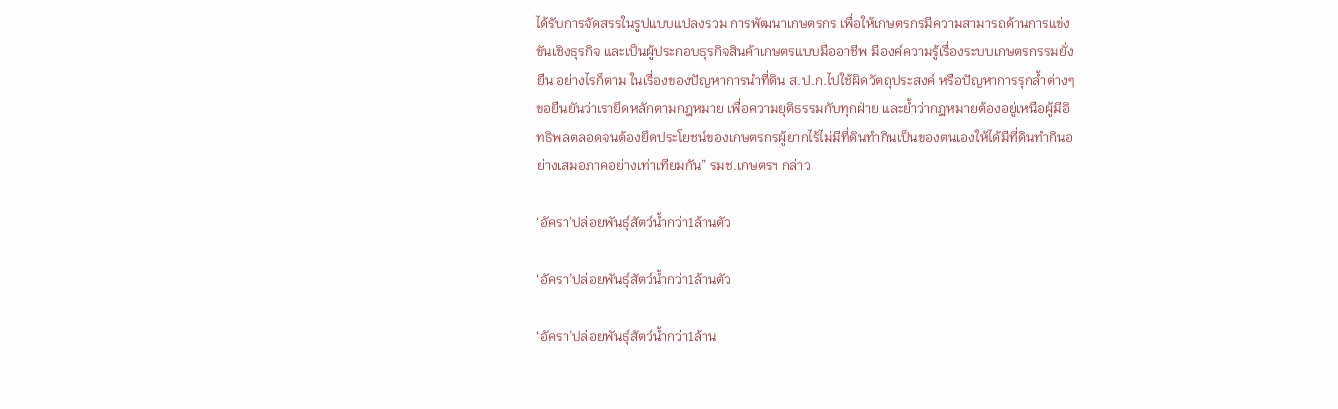ได้รับการจัดสรรในรูปแบบแปลงรวม การพัฒนาเกษตรกร เพื่อให้เกษตรกรมีความสามารถด้านการแข่งขันเชิงธุรกิจ และเป็นผู้ประกอบธุรกิจสินค้าเกษตรแบบมืออาชีพ มีองค์ความรู้เรื่องระบบเกษตรกรรมยั่งยืน อย่างไรก็ตาม ในเรื่องของปัญหาการนำที่ดิน ส.ป.ก.ไปใช้ผิดวัตถุประสงค์ หรือปัญหาการรุกล้ำต่างๆ ขอยืนยันว่าเรายึดหลักตามกฎหมาย เพื่อความยุติธรรมกับทุกฝ่าย และย้ำว่ากฎหมายต้องอยู่เหนือผู้มีอิทธิพลตลอดจนต้องยึดประโยชน์ของเกษตรกรผู้ยากไร้ไม่มีที่ดินทำกินเป็นของตนเองให้ได้มีที่ดินทำกินอย่างเสมอภาคอย่างเท่าเทียมกัน” รมช.เกษตรฯ กล่าว

‘อัครา’ปล่อยพันธุ์สัตว์น้ำกว่า1ล้านตัว

‘อัครา’ปล่อยพันธุ์สัตว์น้ำกว่า1ล้านตัว

‘อัครา’ปล่อยพันธุ์สัตว์น้ำกว่า1ล้าน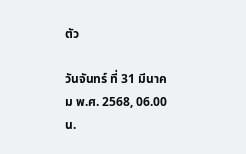ตัว

วันจันทร์ ที่ 31 มีนาคม พ.ศ. 2568, 06.00 น.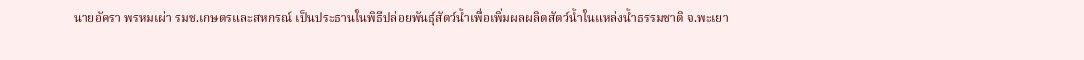นายอัครา พรหมเผ่า รมช.เกษตรและสหกรณ์ เป็นประธานในพิธีปล่อยพันธุ์สัตว์น้ำเพื่อเพิ่มผลผลิตสัตว์น้ำในแหล่งน้ำธรรมชาติ จ.พะเยา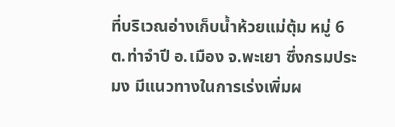ที่บริเวณอ่างเก็บน้ำห้วยแม่ตุ้ม หมู่ 6 ต.ท่าจำปี อ.เมือง จ.พะเยา ซึ่งกรมประมง มีแนวทางในการเร่งเพิ่มผ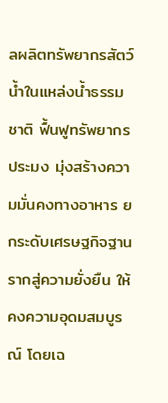ลผลิตทรัพยากรสัตว์น้ำในแหล่งน้ำธรรมชาติ ฟื้นฟูทรัพยากรประมง มุ่งสร้างความมั่นคงทางอาหาร ยกระดับเศรษฐกิจฐานรากสู่ความยั่งยืน ให้คงความอุดมสมบูรณ์ โดยเฉ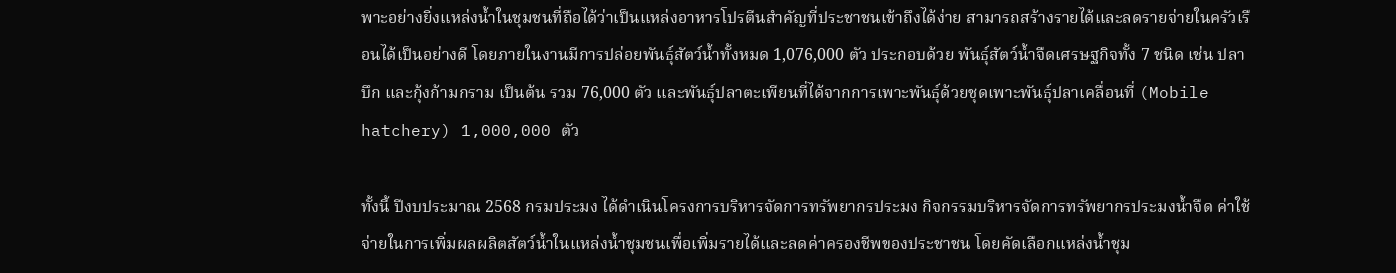พาะอย่างยิ่งแหล่งน้ำในชุมชนที่ถือได้ว่าเป็นแหล่งอาหารโปรตีนสำคัญที่ประชาชนเข้าถึงได้ง่าย สามารถสร้างรายได้และลดรายจ่ายในครัวเรือนได้เป็นอย่างดี โดยภายในงานมีการปล่อยพันธุ์สัตว์น้ำทั้งหมด 1,076,000 ตัว ประกอบด้วย พันธุ์สัตว์น้ำจืดเศรษฐกิจทั้ง 7 ชนิด เช่น ปลาบึก และกุ้งก้ามกราม เป็นต้น รวม 76,000 ตัว และพันธุ์ปลาตะเพียนที่ได้จากการเพาะพันธุ์ด้วยชุดเพาะพันธุ์ปลาเคลื่อนที่ (Mobile hatchery) 1,000,000 ตัว

ทั้งนี้ ปีงบประมาณ 2568 กรมประมง ได้ดำเนินโครงการบริหารจัดการทรัพยากรประมง กิจกรรมบริหารจัดการทรัพยากรประมงน้ำจืด ค่าใช้จ่ายในการเพิ่มผลผลิตสัตว์น้ำในแหล่งน้ำชุมชนเพื่อเพิ่มรายได้และลดค่าครองชีพของประชาชน โดยคัดเลือกแหล่งน้ำชุม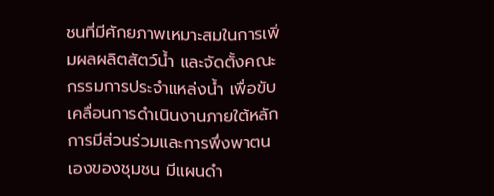ชนที่มีศักยภาพเหมาะสมในการเพิ่มผลผลิตสัตว์น้ำ และจัดตั้งคณะกรรมการประจำแหล่งน้ำ เพื่อขับเคลื่อนการดำเนินงานภายใต้หลักการมีส่วนร่วมและการพึ่งพาตนเองของชุมชน มีแผนดำ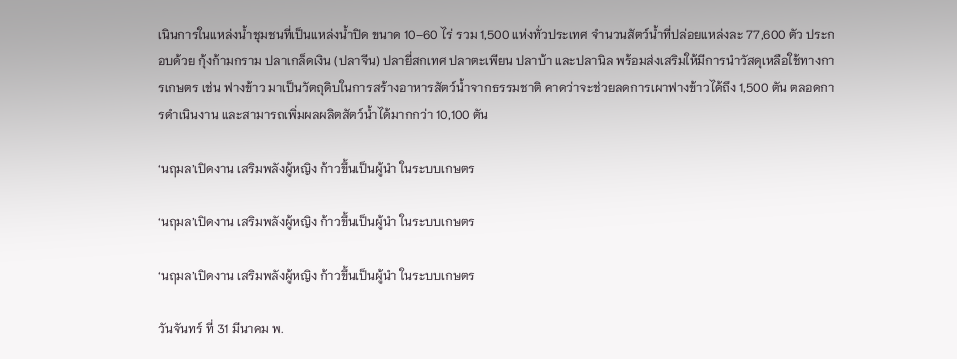เนินการในแหล่งน้ำชุมชนที่เป็นแหล่งน้ำปิด ขนาด 10–60 ไร่ รวม 1,500 แห่งทั่วประเทศ จำนวนสัตว์น้ำที่ปล่อยแหล่งละ 77,600 ตัว ประกอบด้วย กุ้งก้ามกราม ปลาเกล็ดเงิน (ปลาจีน) ปลายี่สกเทศ ปลาตะเพียน ปลาบ้า และปลานิล พร้อมส่งเสริมให้มีการนำวัสดุเหลือใช้ทางการเกษตร เช่น ฟางข้าว มาเป็นวัตถุดิบในการสร้างอาหารสัตว์น้ำจากธรรมชาติ คาดว่าจะช่วยลดการเผาฟางข้าวได้ถึง 1,500 ตัน ตลอดการดำเนินงาน และสามารถเพิ่มผลผลิตสัตว์น้ำได้มากกว่า 10,100 ตัน

‘นฤมล’เปิดงาน เสริมพลังผู้หญิง ก้าวขึ้นเป็นผู้นำ ในระบบเกษตร

‘นฤมล’เปิดงาน เสริมพลังผู้หญิง ก้าวขึ้นเป็นผู้นำ ในระบบเกษตร

‘นฤมล’เปิดงาน เสริมพลังผู้หญิง ก้าวขึ้นเป็นผู้นำ ในระบบเกษตร

วันจันทร์ ที่ 31 มีนาคม พ.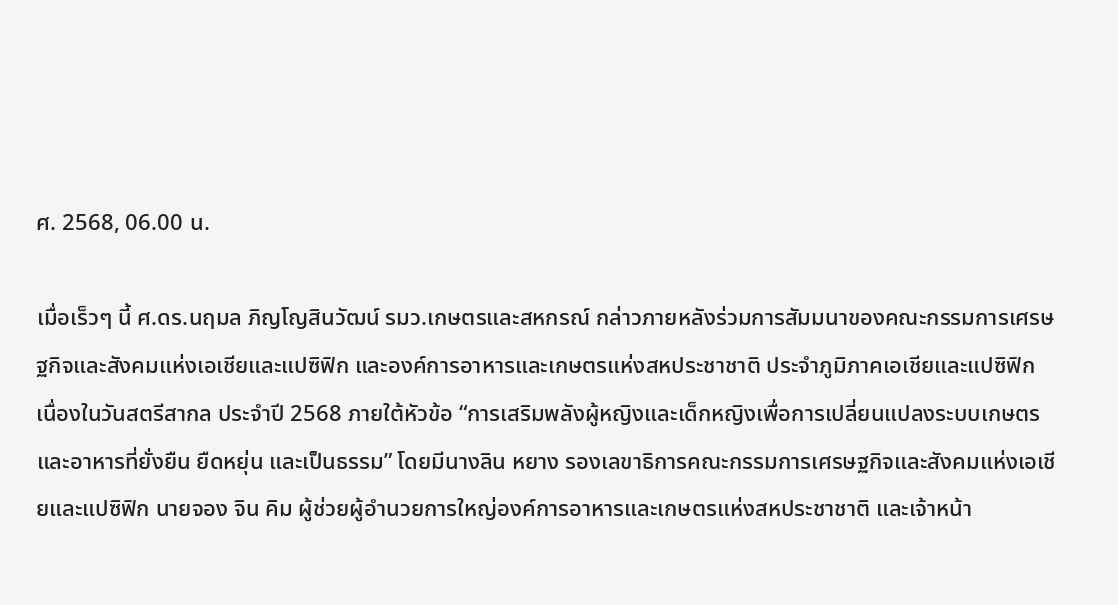ศ. 2568, 06.00 น.

เมื่อเร็วๆ นี้ ศ.ดร.นฤมล ภิญโญสินวัฒน์ รมว.เกษตรและสหกรณ์ กล่าวภายหลังร่วมการสัมมนาของคณะกรรมการเศรษฐกิจและสังคมแห่งเอเชียและแปซิฟิก และองค์การอาหารและเกษตรแห่งสหประชาชาติ ประจำภูมิภาคเอเชียและแปซิฟิก เนื่องในวันสตรีสากล ประจำปี 2568 ภายใต้หัวข้อ “การเสริมพลังผู้หญิงและเด็กหญิงเพื่อการเปลี่ยนแปลงระบบเกษตรและอาหารที่ยั่งยืน ยืดหยุ่น และเป็นธรรม” โดยมีนางลิน หยาง รองเลขาธิการคณะกรรมการเศรษฐกิจและสังคมแห่งเอเชียและแปซิฟิก นายจอง จิน คิม ผู้ช่วยผู้อำนวยการใหญ่องค์การอาหารและเกษตรแห่งสหประชาชาติ และเจ้าหน้า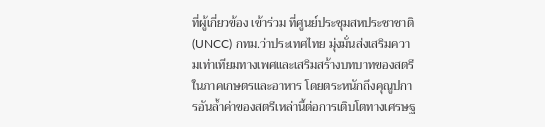ที่ผู้เกี่ยวข้อง เข้าร่วม ที่ศูนย์ประชุมสหประชาชาติ (UNCC) กทม.ว่าประเทศไทย มุ่งมั่นส่งเสริมความเท่าเทียมทางเพศและเสริมสร้างบทบาทของสตรีในภาคเกษตรและอาหาร โดยตระหนักถึงคุณูปการอันล้ำค่าของสตรีเหล่านี้ต่อการเติบโตทางเศรษฐ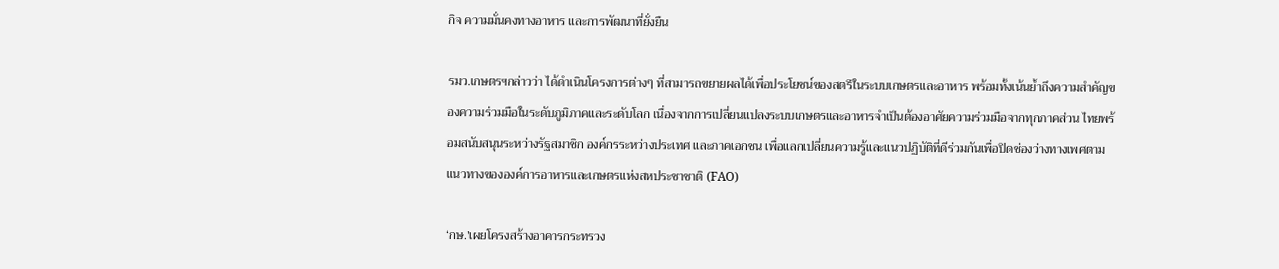กิจ ความมั่นคงทางอาหาร และการพัฒนาที่ยั่งยืน

รมว.เกษตรฯกล่าวว่า ได้ดำเนินโครงการต่างๆ ที่สามารถขยายผลได้เพื่อประโยชน์ของสตรีในระบบเกษตรและอาหาร พร้อมทั้งเน้นย้ำถึงความสำคัญของความร่วมมือในระดับภูมิภาคและระดับโลก เนื่องจากการเปลี่ยนแปลงระบบเกษตรและอาหารจำเป็นต้องอาศัยความร่วมมือจากทุกภาคส่วน ไทยพร้อมสนับสนุนระหว่างรัฐสมาชิก องค์กรระหว่างประเทศ และภาคเอกชน เพื่อแลกเปลี่ยนความรู้และแนวปฏิบัติที่ดีร่วมกันเพื่อปิดช่องว่างทางเพศตามแนวทางขององค์การอาหารและเกษตรแห่งสหประชาชาติ (FAO)

‘กษ.’เผยโครงสร้างอาคารกระทรวง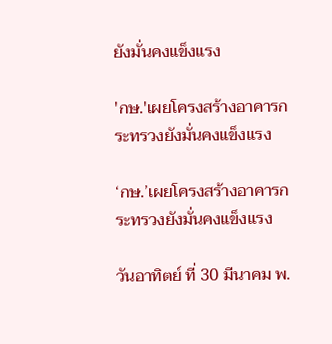ยังมั่นคงแข็งแรง

'กษ.'เผยโครงสร้างอาคารกระทรวงยังมั่นคงแข็งแรง

‘กษ.’เผยโครงสร้างอาคารกระทรวงยังมั่นคงแข็งแรง

วันอาทิตย์ ที่ 30 มีนาคม พ.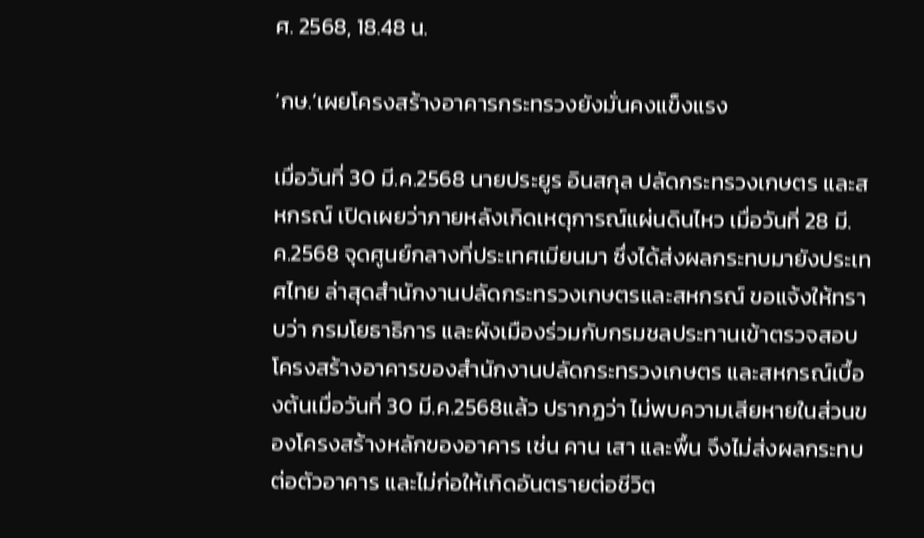ศ. 2568, 18.48 น.

‘กษ.’เผยโครงสร้างอาคารกระทรวงยังมั่นคงแข็งแรง

เมื่อวันที่ 30 มี.ค.2568 นายประยูร อินสกุล ปลัดกระทรวงเกษตร และสหกรณ์ เปิดเผยว่าภายหลังเกิดเหตุการณ์แผ่นดินไหว เมื่อวันที่ 28 มี.ค.2568 จุดศูนย์กลางที่ประเทศเมียนมา ซึ่งได้ส่งผลกระทบมายังประเทศไทย ล่าสุดสำนักงานปลัดกระทรวงเกษตรและสหกรณ์ ขอแจ้งให้ทราบว่า กรมโยธาธิการ และผังเมืองร่วมกับกรมชลประทานเข้าตรวจสอบโครงสร้างอาคารของสำนักงานปลัดกระทรวงเกษตร และสหกรณ์เบื้องต้นเมื่อวันที่ 30 มี.ค.2568แล้ว ปรากฏว่า ไม่พบความเสียหายในส่วนของโครงสร้างหลักของอาคาร เช่น คาน เสา และพื้น จึงไม่ส่งผลกระทบต่อตัวอาคาร และไม่ก่อให้เกิดอันตรายต่อชีวิต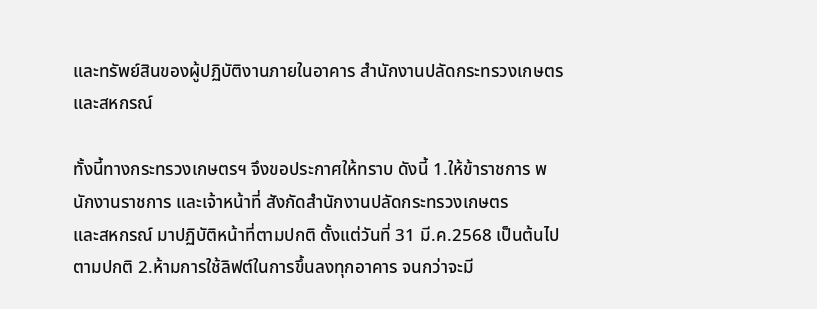และทรัพย์สินของผู้ปฏิบัติงานภายในอาคาร สำนักงานปลัดกระทรวงเกษตรและสหกรณ์

ทั้งนี้ทางกระทรวงเกษตรฯ จึงขอประกาศให้ทราบ ดังนี้ 1.ให้ข้าราชการ พนักงานราชการ และเจ้าหน้าที่ สังกัดสำนักงานปลัดกระทรวงเกษตร
และสหกรณ์ มาปฏิบัติหน้าที่ตามปกติ ตั้งแต่วันที่ 31 มี.ค.2568 เป็นต้นไปตามปกติ 2.ห้ามการใช้ลิฟต์ในการขึ้นลงทุกอาคาร จนกว่าจะมี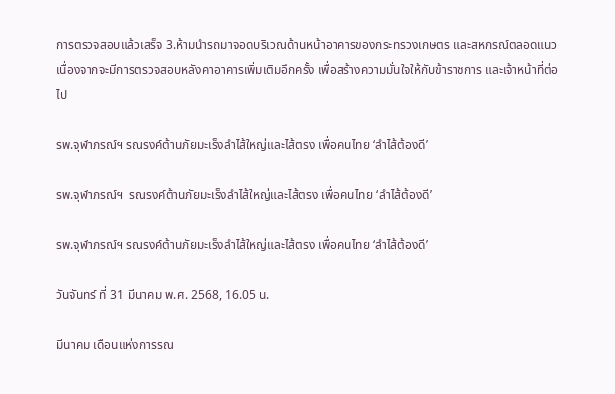การตรวจสอบแล้วเสร็จ 3.ห้ามนำรถมาจอดบริเวณด้านหน้าอาคารของกระทรวงเกษตร และสหกรณ์ตลอดแนว เนื่องจากจะมีการตรวจสอบหลังคาอาคารเพิ่มเติมอึกครั้ง เพื่อสร้างความมั่นใจให้กับข้าราชการ และเจ้าหน้าที่ต่อไป

รพ.จุฬาภรณ์ฯ รณรงค์ต้านภัยมะเร็งลำไส้ใหญ่และไส้ตรง เพื่อคนไทย ‘ลำไส้ต้องดี’

รพ.จุฬาภรณ์ฯ  รณรงค์ต้านภัยมะเร็งลำไส้ใหญ่และไส้ตรง เพื่อคนไทย ‘ลำไส้ต้องดี’

รพ.จุฬาภรณ์ฯ รณรงค์ต้านภัยมะเร็งลำไส้ใหญ่และไส้ตรง เพื่อคนไทย ‘ลำไส้ต้องดี’

วันจันทร์ ที่ 31 มีนาคม พ.ศ. 2568, 16.05 น.

มีนาคม เดือนแห่งการรณ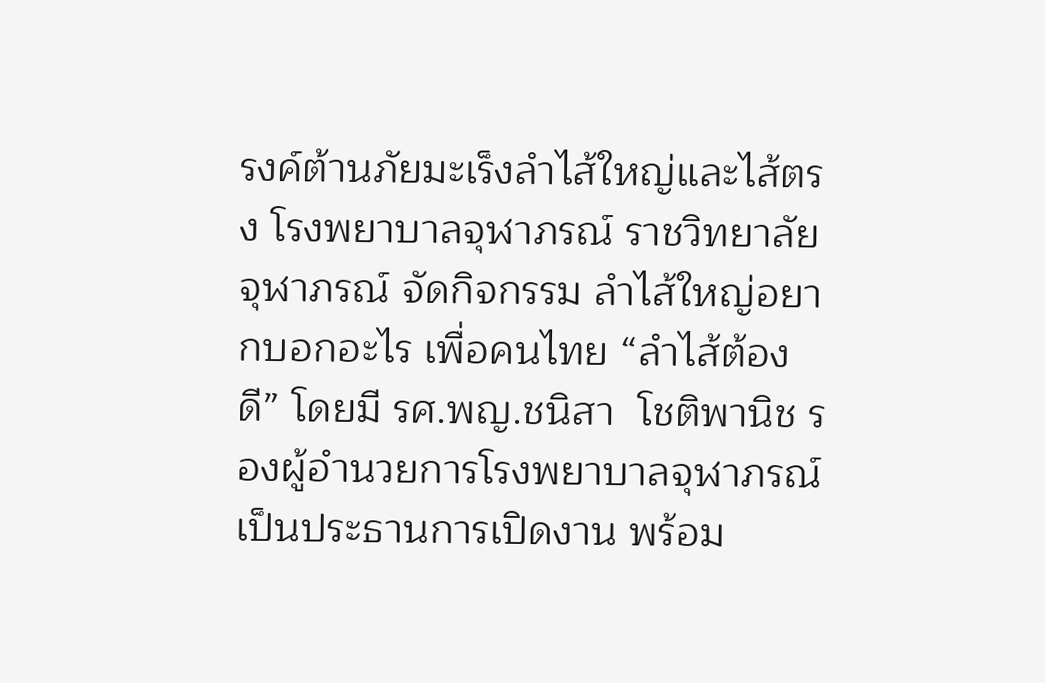รงค์ต้านภัยมะเร็งลำไส้ใหญ่และไส้ตรง โรงพยาบาลจุฬาภรณ์ ราชวิทยาลัยจุฬาภรณ์ จัดกิจกรรม ลำไส้ใหญ่อยากบอกอะไร เพื่อคนไทย “ลำไส้ต้องดี” โดยมี รศ.พญ.ชนิสา  โชติพานิช รองผู้อำนวยการโรงพยาบาลจุฬาภรณ์ เป็นประธานการเปิดงาน พร้อม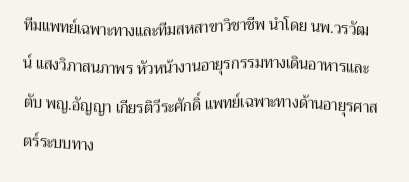ทีมแพทย์เฉพาะทางและทีมสหสาขาวิชาชีพ นำโดย นพ.วรวัฒน์ แสงวิภาสนภาพร หัวหน้างานอายุรกรรมทางเดินอาหารและตับ พญ.อัญญา เกียรติวีระศักดิ์ แพทย์เฉพาะทางด้านอายุรศาสตร์ระบบทาง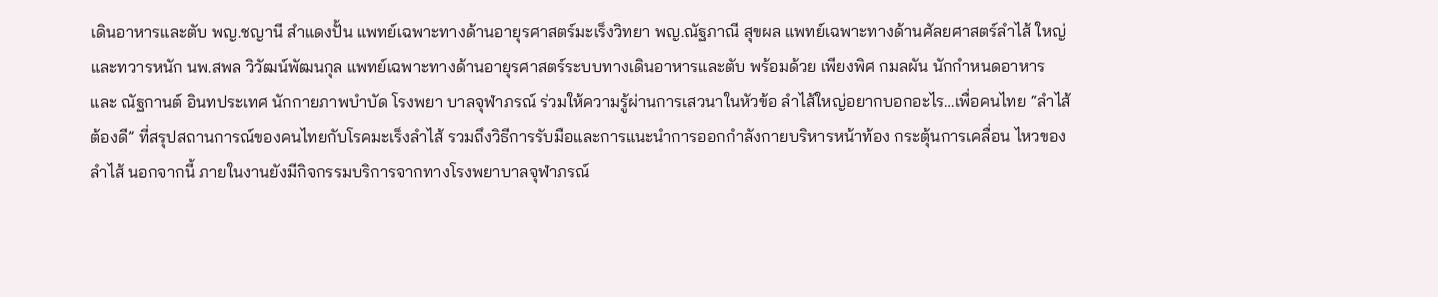เดินอาหารและตับ พญ.ชญานี สำแดงปั้น แพทย์เฉพาะทางด้านอายุรศาสตร์มะเร็งวิทยา พญ.ณัฐภาณี สุขผล แพทย์เฉพาะทางด้านศัลยศาสตร์ลำไส้ ใหญ่และทวารหนัก นพ.สพล วิวัฒน์พัฒนกุล แพทย์เฉพาะทางด้านอายุรศาสตร์ระบบทางเดินอาหารและตับ พร้อมด้วย เพียงพิศ กมลผัน นักกำหนดอาหาร และ ณัฐกานต์ อินทประเทศ นักกายภาพบำบัด โรงพยา บาลจุฬาภรณ์ ร่วมให้ความรู้ผ่านการเสวนาในหัวข้อ ลำไส้ใหญ่อยากบอกอะไร…เพื่อคนไทย “ลำไส้ต้องดี” ที่สรุปสถานการณ์ของคนไทยกับโรคมะเร็งลำไส้ รวมถึงวิธีการรับมือและการแนะนำการออกกำลังกายบริหารหน้าท้อง กระตุ้นการเคลื่อน ไหวของลำไส้ นอกจากนี้ ภายในงานยังมีกิจกรรมบริการจากทางโรงพยาบาลจุฬาภรณ์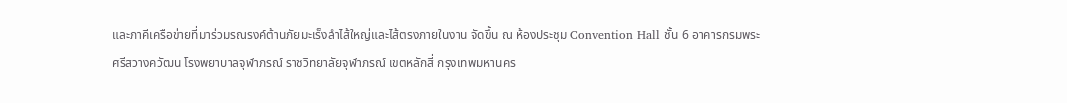และภาคีเครือข่ายที่มาร่วมรณรงค์ต้านภัยมะเร็งลำไส้ใหญ่และไส้ตรงภายในงาน จัดขึ้น ณ ห้องประชุม Convention Hall ชั้น 6 อาคารกรมพระศรีสวางควัฒน โรงพยาบาลจุฬาภรณ์ ราชวิทยาลัยจุฬาภรณ์ เขตหลักสี่ กรุงเทพมหานคร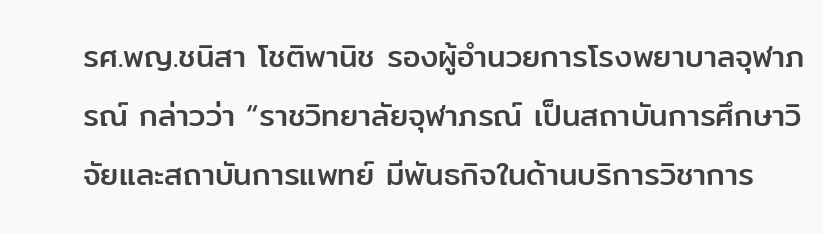รศ.พญ.ชนิสา โชติพานิช รองผู้อำนวยการโรงพยาบาลจุฬาภรณ์ กล่าวว่า “ราชวิทยาลัยจุฬาภรณ์ เป็นสถาบันการศึกษาวิจัยและสถาบันการแพทย์ มีพันธกิจในด้านบริการวิชาการ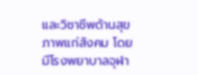และวิชาชีพด้านสุขภาพแก่สังคม โดยมีโรงพยาบาลจุฬา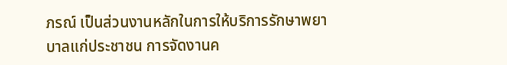ภรณ์ เป็นส่วนงานหลักในการให้บริการรักษาพยาบาลแก่ประชาชน การจัดงานค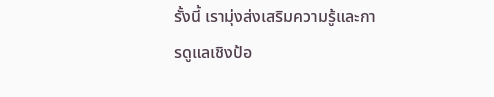รั้งนี้ เรามุ่งส่งเสริมความรู้และการดูแลเชิงป้อ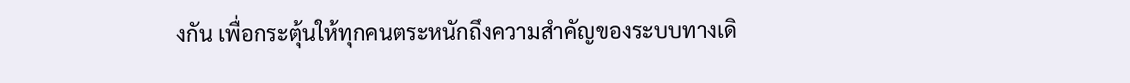งกัน เพื่อกระตุ้นให้ทุกคนตระหนักถึงความสำคัญของระบบทางเดิ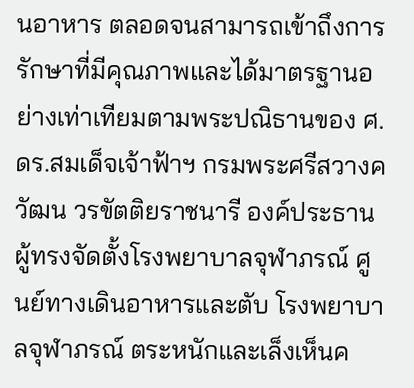นอาหาร ตลอดจนสามารถเข้าถึงการรักษาที่มีคุณภาพและได้มาตรฐานอย่างเท่าเทียมตามพระปณิธานของ ศ.ดร.สมเด็จเจ้าฟ้าฯ กรมพระศรีสวางควัฒน วรขัตติยราชนารี องค์ประธานผู้ทรงจัดตั้งโรงพยาบาลจุฬาภรณ์ ศูนย์ทางเดินอาหารและตับ โรงพยาบาลจุฬาภรณ์ ตระหนักและเล็งเห็นค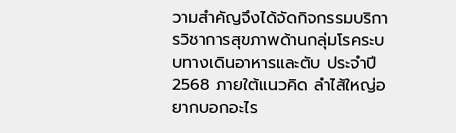วามสำคัญจึงได้จัดกิจกรรมบริการวิชาการสุขภาพด้านกลุ่มโรคระบบทางเดินอาหารและตับ ประจำปี 2568 ภายใต้แนวคิด ลำไส้ใหญ่อยากบอกอะไร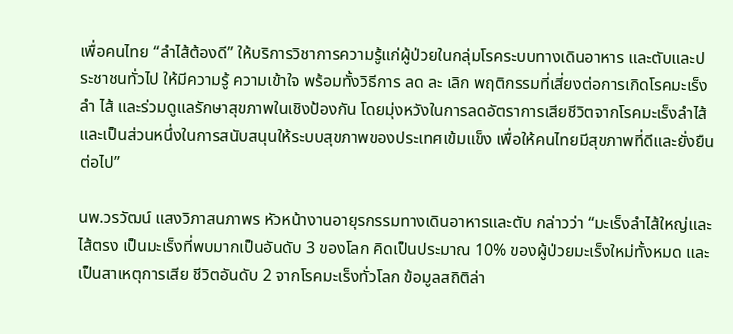เพื่อคนไทย “ลำไส้ต้องดี” ให้บริการวิชาการความรู้แก่ผู้ป่วยในกลุ่มโรคระบบทางเดินอาหาร และตับและประชาชนทั่วไป ให้มีความรู้ ความเข้าใจ พร้อมทั้งวิธีการ ลด ละ เลิก พฤติกรรมที่เสี่ยงต่อการเกิดโรคมะเร็งลำ ไส้ และร่วมดูแลรักษาสุขภาพในเชิงป้องกัน โดยมุ่งหวังในการลดอัตราการเสียชีวิตจากโรคมะเร็งลำไส้ และเป็นส่วนหนึ่งในการสนับสนุนให้ระบบสุขภาพของประเทศเข้มแข็ง เพื่อให้คนไทยมีสุขภาพที่ดีและยั่งยืนต่อไป”

นพ.วรวัฒน์ แสงวิภาสนภาพร หัวหน้างานอายุรกรรมทางเดินอาหารและตับ กล่าวว่า “มะเร็งลำไส้ใหญ่และไส้ตรง เป็นมะเร็งที่พบมากเป็นอันดับ 3 ของโลก คิดเป็นประมาณ 10% ของผู้ป่วยมะเร็งใหม่ทั้งหมด และเป็นสาเหตุการเสีย ชีวิตอันดับ 2 จากโรคมะเร็งทั่วโลก ข้อมูลสถิติล่า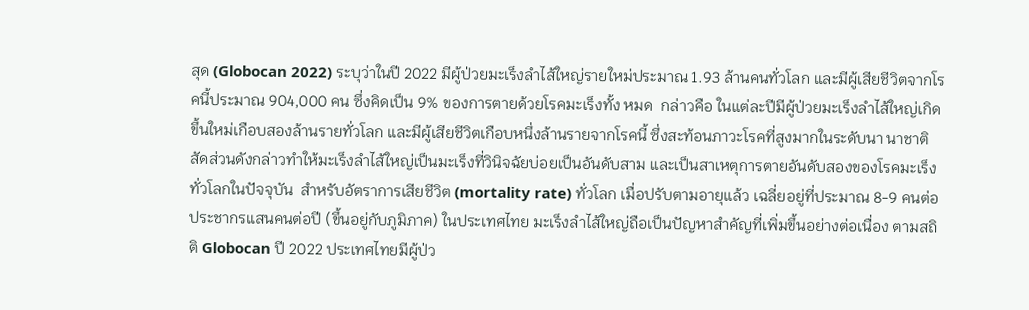สุด (Globocan 2022) ระบุว่าในปี 2022 มีผู้ป่วยมะเร็งลำไส้ใหญ่รายใหม่ประมาณ 1.93 ล้านคนทั่วโลก และมีผู้เสียชีวิตจากโรคนี้ประมาณ 904,000 คน ซึ่งคิดเป็น 9% ของการตายด้วยโรคมะเร็งทั้ง หมด  กล่าวคือ ในแต่ละปีมีผู้ป่วยมะเร็งลำไส้ใหญ่เกิดขึ้นใหม่เกือบสองล้านรายทั่วโลก และมีผู้เสียชีวิตเกือบหนึ่งล้านรายจากโรคนี้ ซึ่งสะท้อนภาวะโรคที่สูงมากในระดับนา นาชาติ สัดส่วนดังกล่าวทำให้มะเร็งลำไส้ใหญ่เป็นมะเร็งที่วินิจฉัยบ่อยเป็นอันดับสาม และเป็นสาเหตุการตายอันดับสองของโรคมะเร็งทั่วโลกในปัจจุบัน  สำหรับอัตราการเสียชีวิต (mortality rate) ทั่วโลก เมื่อปรับตามอายุแล้ว เฉลี่ยอยู่ที่ประมาณ 8-9 คนต่อประชากรแสนคนต่อปี (ขึ้นอยู่กับภูมิภาค) ในประเทศไทย มะเร็งลำไส้ใหญ่ถือเป็นปัญหาสำคัญที่เพิ่มขึ้นอย่างต่อเนื่อง ตามสถิติ Globocan ปี 2022 ประเทศไทยมีผู้ป่ว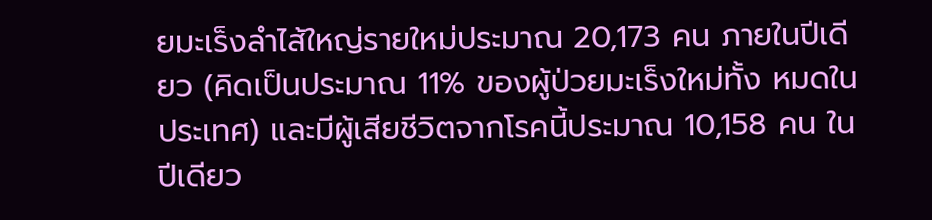ยมะเร็งลำไส้ใหญ่รายใหม่ประมาณ 20,173 คน ภายในปีเดียว (คิดเป็นประมาณ 11% ของผู้ป่วยมะเร็งใหม่ทั้ง หมดในประเทศ) และมีผู้เสียชีวิตจากโรคนี้ประมาณ 10,158 คน ในปีเดียว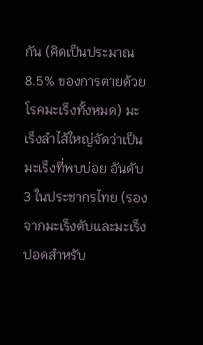กัน (คิดเป็นประมาณ 8.5% ของการตายด้วยโรคมะเร็งทั้งหมด) มะ เร็งลำไส้ใหญ่จัดว่าเป็นมะเร็งที่พบบ่อย อันดับ 3 ในประชากรไทย (รองจากมะเร็งตับและมะเร็งปอดสำหรับ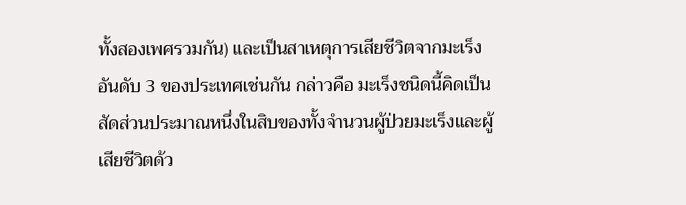ทั้งสองเพศรวมกัน) และเป็นสาเหตุการเสียชีวิตจากมะเร็ง อันดับ 3 ของประเทศเช่นกัน กล่าวคือ มะเร็งชนิดนี้คิดเป็นสัดส่วนประมาณหนึ่งในสิบของทั้งจำนวนผู้ป่วยมะเร็งและผู้เสียชีวิตด้ว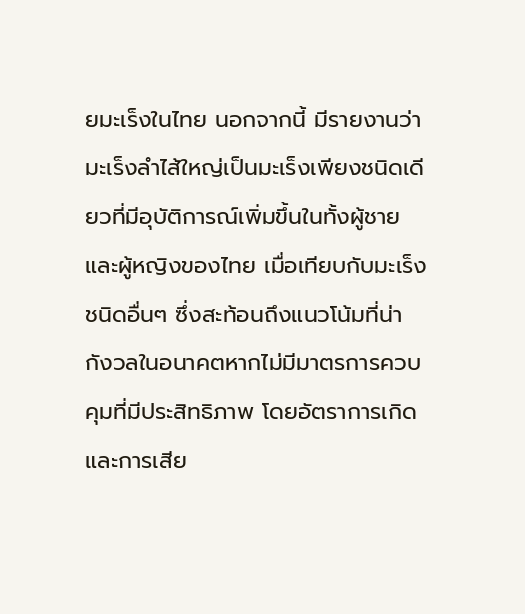ยมะเร็งในไทย นอกจากนี้ มีรายงานว่ามะเร็งลำไส้ใหญ่เป็นมะเร็งเพียงชนิดเดียวที่มีอุบัติการณ์เพิ่มขึ้นในทั้งผู้ชายและผู้หญิงของไทย เมื่อเทียบกับมะเร็งชนิดอื่นๆ ซึ่งสะท้อนถึงแนวโน้มที่น่ากังวลในอนาคตหากไม่มีมาตรการควบคุมที่มีประสิทธิภาพ โดยอัตราการเกิดและการเสีย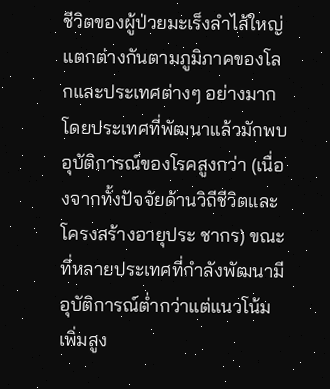ชีวิตของผู้ป่วยมะเร็งลำไส้ใหญ่แตกต่างกันตามภูมิภาคของโลกและประเทศต่างๆ อย่างมาก โดยประเทศที่พัฒนาแล้วมักพบอุบัติการณ์ของโรคสูงกว่า (เนื่องจากทั้งปัจจัยด้านวิถีชีวิตและโครงสร้างอายุประ ชากร) ขณะที่หลายประเทศที่กำลังพัฒนามีอุบัติการณ์ต่ำกว่าแต่แนวโน้มเพิ่มสูง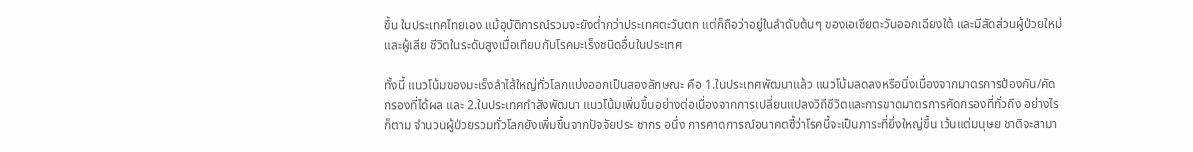ขึ้น ในประเทศไทยเอง แม้อุบัติการณ์รวมจะยังต่ำกว่าประเทศตะวันตก แต่ก็ถือว่าอยู่ในลำดับต้นๆ ของเอเชียตะวันออกเฉียงใต้ และมีสัดส่วนผู้ป่วยใหม่และผู้เสีย ชีวิตในระดับสูงเมื่อเทียบกับโรคมะเร็งชนิดอื่นในประเทศ

ทั้งนี้ แนวโน้มของมะเร็งลำไส้ใหญ่ทั่วโลกแบ่งออกเป็นสองลักษณะ คือ 1.ในประเทศพัฒนาแล้ว แนวโน้มลดลงหรือนิ่งเนื่องจากมาตรการป้องกัน/คัดกรองที่ได้ผล และ 2.ในประเทศกำลังพัฒนา แนวโน้มเพิ่มขึ้นอย่างต่อเนื่องจากการเปลี่ยนแปลงวิถีชีวิตและการขาดมาตรการคัดกรองที่ทั่วถึง อย่างไรก็ตาม จำนวนผู้ป่วยรวมทั่วโลกยังเพิ่มขึ้นจากปัจจัยประ ชากร อนึ่ง การคาดการณ์อนาคตชี้ว่าโรคนี้จะเป็นภาระที่ยิ่งใหญ่ขึ้น เว้นแต่มนุษย ชาติจะสามา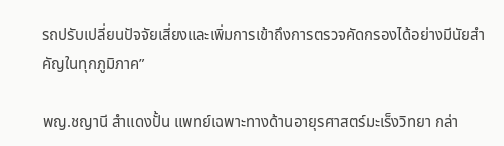รถปรับเปลี่ยนปัจจัยเสี่ยงและเพิ่มการเข้าถึงการตรวจคัดกรองได้อย่างมีนัยสำคัญในทุกภูมิภาค”

พญ.ชญานี สำแดงปั้น แพทย์เฉพาะทางด้านอายุรศาสตร์มะเร็งวิทยา กล่า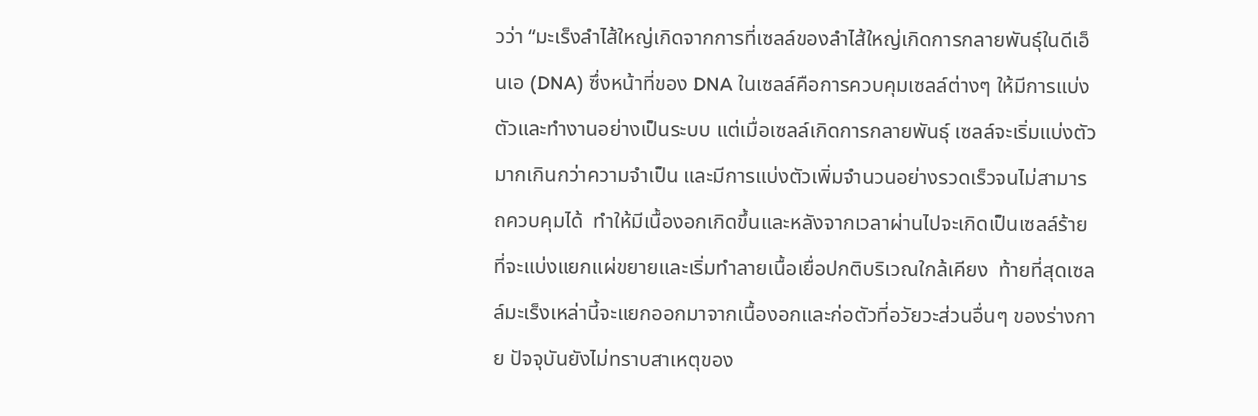วว่า “มะเร็งลำไส้ใหญ่เกิดจากการที่เซลล์ของลำไส้ใหญ่เกิดการกลายพันธุ์ในดีเอ็นเอ (DNA) ซึ่งหน้าที่ของ DNA ในเซลล์คือการควบคุมเซลล์ต่างๆ ให้มีการแบ่งตัวและทำงานอย่างเป็นระบบ แต่เมื่อเซลล์เกิดการกลายพันธุ์ เซลล์จะเริ่มแบ่งตัวมากเกินกว่าความจำเป็น และมีการแบ่งตัวเพิ่มจำนวนอย่างรวดเร็วจนไม่สามารถควบคุมได้  ทำให้มีเนื้องอกเกิดขึ้นและหลังจากเวลาผ่านไปจะเกิดเป็นเซลล์ร้าย ที่จะแบ่งแยกแผ่ขยายและเริ่มทำลายเนื้อเยื่อปกติบริเวณใกล้เคียง  ท้ายที่สุดเซลล์มะเร็งเหล่านี้จะแยกออกมาจากเนื้องอกและก่อตัวที่อวัยวะส่วนอื่นๆ ของร่างกาย ปัจจุบันยังไม่ทราบสาเหตุของ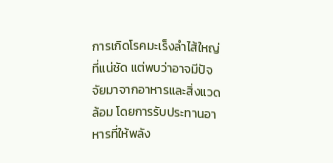การเกิดโรคมะเร็งลำไส้ใหญ่ที่แน่ชัด แต่พบว่าอาจมีปัจจัยมาจากอาหารและสิ่งแวดล้อม โดยการรับประทานอาหารที่ให้พลัง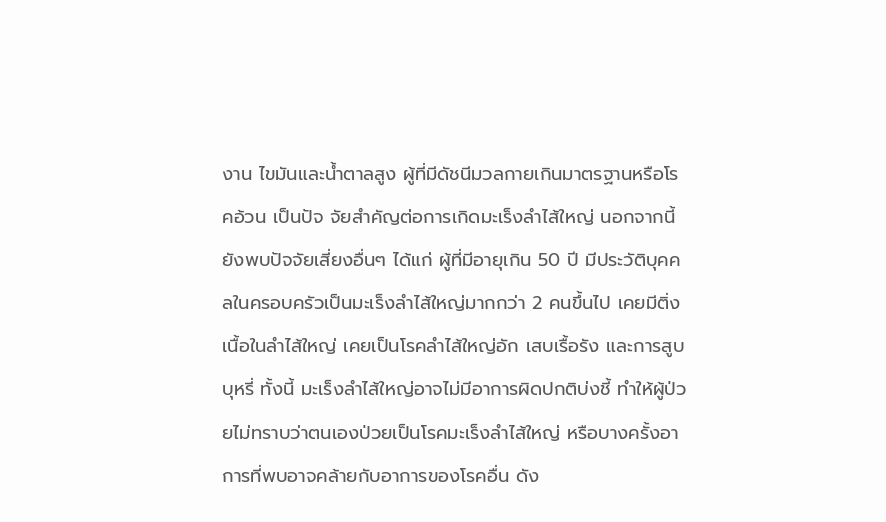งาน ไขมันและน้ำตาลสูง ผู้ที่มีดัชนีมวลกายเกินมาตรฐานหรือโรคอ้วน เป็นปัจ จัยสำคัญต่อการเกิดมะเร็งลำไส้ใหญ่ นอกจากนี้ยังพบปัจจัยเสี่ยงอื่นๆ ได้แก่ ผู้ที่มีอายุเกิน 50 ปี มีประวัติบุคคลในครอบครัวเป็นมะเร็งลำไส้ใหญ่มากกว่า 2 คนขึ้นไป เคยมีติ่งเนื้อในลำไส้ใหญ่ เคยเป็นโรคลำไส้ใหญ่อัก เสบเรื้อรัง และการสูบบุหรี่ ทั้งนี้ มะเร็งลำไส้ใหญ่อาจไม่มีอาการผิดปกติบ่งชี้ ทำให้ผู้ป่วยไม่ทราบว่าตนเองป่วยเป็นโรคมะเร็งลำไส้ใหญ่ หรือบางครั้งอาการที่พบอาจคล้ายกับอาการของโรคอื่น ดัง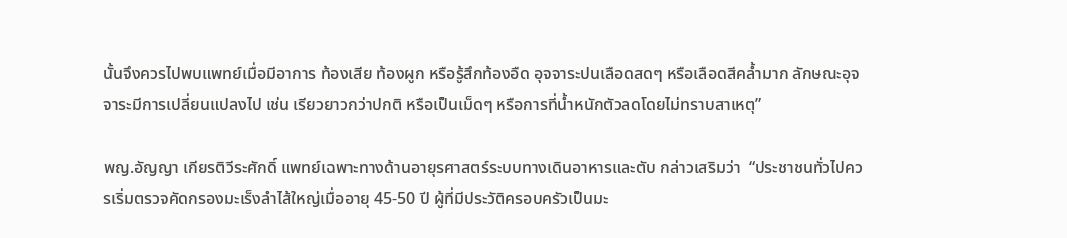นั้นจึงควรไปพบแพทย์เมื่อมีอาการ ท้องเสีย ท้องผูก หรือรู้สึกท้องอืด อุจจาระปนเลือดสดๆ หรือเลือดสีคล้ำมาก ลักษณะอุจจาระมีการเปลี่ยนแปลงไป เช่น เรียวยาวกว่าปกติ หรือเป็นเม็ดๆ หรือการที่น้ำหนักตัวลดโดยไม่ทราบสาเหตุ”

พญ.อัญญา เกียรติวีระศักดิ์ แพทย์เฉพาะทางด้านอายุรศาสตร์ระบบทางเดินอาหารและตับ กล่าวเสริมว่า  “ประชาชนทั่วไปควรเริ่มตรวจคัดกรองมะเร็งลำไส้ใหญ่เมื่ออายุ 45-50 ปี ผู้ที่มีประวัติครอบครัวเป็นมะ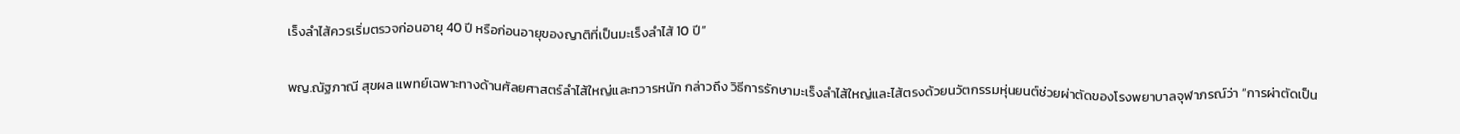เร็งลำไส้ควรเริ่มตรวจก่อนอายุ 40 ปี หรือก่อนอายุของญาติที่เป็นมะเร็งลำไส้ 10 ปี”

พญ.ณัฐภาณี สุขผล แพทย์เฉพาะทางด้านศัลยศาสตร์ลำไส้ใหญ่และทวารหนัก กล่าวถึง วิธีการรักษามะเร็งลำไส้ใหญ่และไส้ตรงด้วยนวัตกรรมหุ่นยนต์ช่วยผ่าตัดของโรงพยาบาลจุฬาภรณ์ว่า “การผ่าตัดเป็น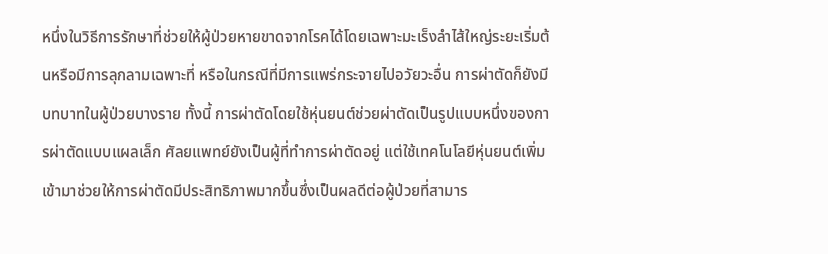หนึ่งในวิธีการรักษาที่ช่วยให้ผู้ป่วยหายขาดจากโรคได้โดยเฉพาะมะเร็งลำไส้ใหญ่ระยะเริ่มต้นหรือมีการลุกลามเฉพาะที่ หรือในกรณีที่มีการแพร่กระจายไปอวัยวะอื่น การผ่าตัดก็ยังมีบทบาทในผู้ป่วยบางราย ทั้งนี้ การผ่าตัดโดยใช้หุ่นยนต์ช่วยผ่าตัดเป็นรูปแบบหนึ่งของการผ่าตัดแบบแผลเล็ก ศัลยแพทย์ยังเป็นผู้ที่ทำการผ่าตัดอยู่ แต่ใช้เทคโนโลยีหุ่นยนต์เพิ่มเข้ามาช่วยให้การผ่าตัดมีประสิทธิภาพมากขึ้นซึ่งเป็นผลดีต่อผู้ป่วยที่สามาร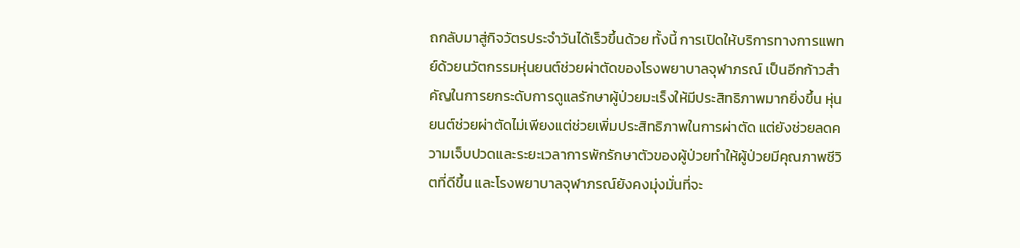ถกลับมาสู่กิจวัตรประจำวันได้เร็วขึ้นด้วย ทั้งนี้ การเปิดให้บริการทางการแพทย์ด้วยนวัตกรรมหุ่นยนต์ช่วยผ่าตัดของโรงพยาบาลจุฬาภรณ์ เป็นอีกก้าวสำคัญในการยกระดับการดูแลรักษาผู้ป่วยมะเร็งให้มีประสิทธิภาพมากยิ่งขึ้น หุ่นยนต์ช่วยผ่าตัดไม่เพียงแต่ช่วยเพิ่มประสิทธิภาพในการผ่าตัด แต่ยังช่วยลดความเจ็บปวดและระยะเวลาการพักรักษาตัวของผู้ป่วยทำให้ผู้ป่วยมีคุณภาพชีวิตที่ดีขึ้น และโรงพยาบาลจุฬาภรณ์ยังคงมุ่งมั่นที่จะ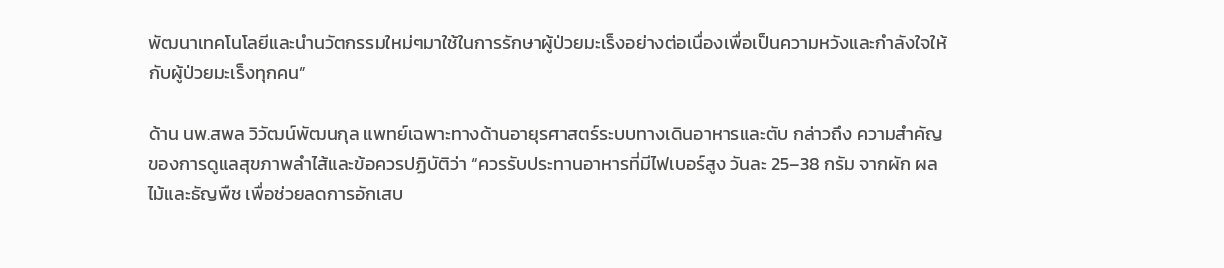พัฒนาเทคโนโลยีและนำนวัตกรรมใหม่ๆมาใช้ในการรักษาผู้ป่วยมะเร็งอย่างต่อเนื่องเพื่อเป็นความหวังและกำลังใจให้กับผู้ป่วยมะเร็งทุกคน”

ด้าน นพ.สพล วิวัฒน์พัฒนกุล แพทย์เฉพาะทางด้านอายุรศาสตร์ระบบทางเดินอาหารและตับ กล่าวถึง ความสำคัญของการดูแลสุขภาพลำไส้และข้อควรปฏิบัติว่า “ควรรับประทานอาหารที่มีไฟเบอร์สูง วันละ 25–38 กรัม จากผัก ผลไม้และธัญพืช เพื่อช่วยลดการอักเสบ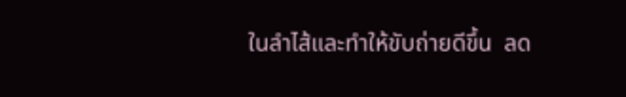ในลำไส้และทำให้ขับถ่ายดีขึ้น  ลด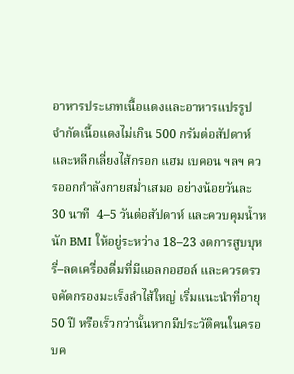อาหารประเภทเนื้อแดงและอาหารแปรรูป จำกัดเนื้อแดงไม่เกิน 500 กรัมต่อสัปดาห์ และหลีกเลี่ยงไส้กรอก แฮม เบคอน ฯลฯ ควรออกกำลังกายสม่ำเสมอ อย่างน้อยวันละ 30 นาที  4–5 วันต่อสัปดาห์ และควบคุมน้ำหนัก BMI ให้อยู่ระหว่าง 18–23 งดการสูบบุหรี่–ลดเครื่องดื่มที่มีแอลกอฮอล์ และควรตรวจคัดกรองมะเร็งลำไส้ใหญ่ เริ่มแนะนำที่อายุ 50 ปี หรือเร็วกว่านั้นหากมีประวัติคนในครอบค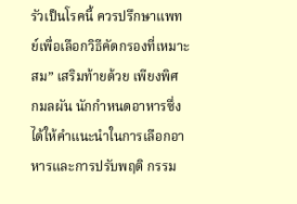รัวเป็นโรคนี้ ควรปรึกษาแพทย์เพื่อเลือกวิธีคัดกรองที่เหมาะสม” เสริมท้ายด้วย เพียงพิศ กมลผัน นักกำหนดอาหารซึ่งได้ให้คำแนะนำในการเลือกอาหารและการปรับพฤติ กรรม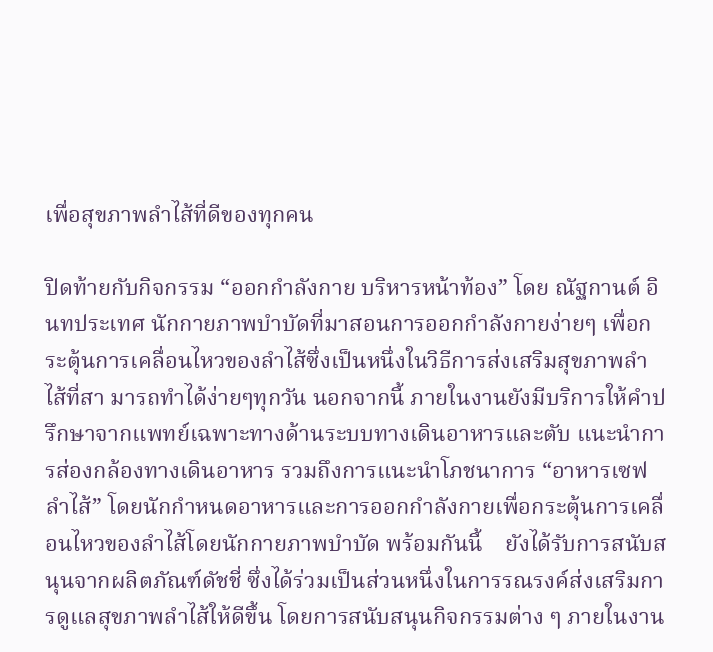เพื่อสุขภาพลำไส้ที่ดีของทุกคน

ปิดท้ายกับกิจกรรม “ออกกำลังกาย บริหารหน้าท้อง” โดย ณัฐกานต์ อินทประเทศ นักกายภาพบำบัดที่มาสอนการออกกำลังกายง่ายๆ เพื่อกระตุ้นการเคลื่อนไหวของลำไส้ซึ่งเป็นหนึ่งในวิธีการส่งเสริมสุขภาพลำไส้ที่สา มารถทำได้ง่ายๆทุกวัน นอกจากนี้ ภายในงานยังมีบริการให้คำปรึกษาจากแพทย์เฉพาะทางด้านระบบทางเดินอาหารและตับ แนะนำการส่องกล้องทางเดินอาหาร รวมถึงการแนะนำโภชนาการ “อาหารเซฟลำไส้” โดยนักกำหนดอาหารและการออกกำลังกายเพื่อกระตุ้นการเคลื่อนไหวของลำไส้โดยนักกายภาพบำบัด พร้อมกันนี้    ยังได้รับการสนับสนุนจากผลิตภัณฑ์ดัชชี่ ซึ่งได้ร่วมเป็นส่วนหนึ่งในการรณรงค์ส่งเสริมการดูแลสุขภาพลำไส้ให้ดีขึ้น โดยการสนับสนุนกิจกรรมต่าง ๆ ภายในงาน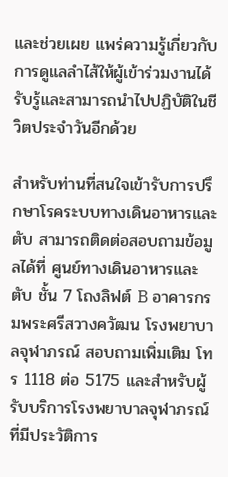และช่วยเผย แพร่ความรู้เกี่ยวกับการดูแลลำไส้ให้ผู้เข้าร่วมงานได้รับรู้และสามารถนำไปปฏิบัติในชีวิตประจำวันอีกด้วย

สำหรับท่านที่สนใจเข้ารับการปรึกษาโรคระบบทางเดินอาหารและตับ สามารถติดต่อสอบถามข้อมูลได้ที่ ศูนย์ทางเดินอาหารและตับ ชั้น 7 โถงลิฟต์ B อาคารกรมพระศรีสวางควัฒน โรงพยาบาลจุฬาภรณ์ สอบถามเพิ่มเติม โทร 1118 ต่อ 5175 และสำหรับผู้รับบริการโรงพยาบาลจุฬาภรณ์ที่มีประวัติการ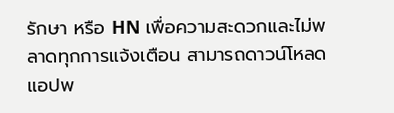รักษา หรือ HN เพื่อความสะดวกและไม่พลาดทุกการแจ้งเตือน สามารถดาวน์โหลดแอปพ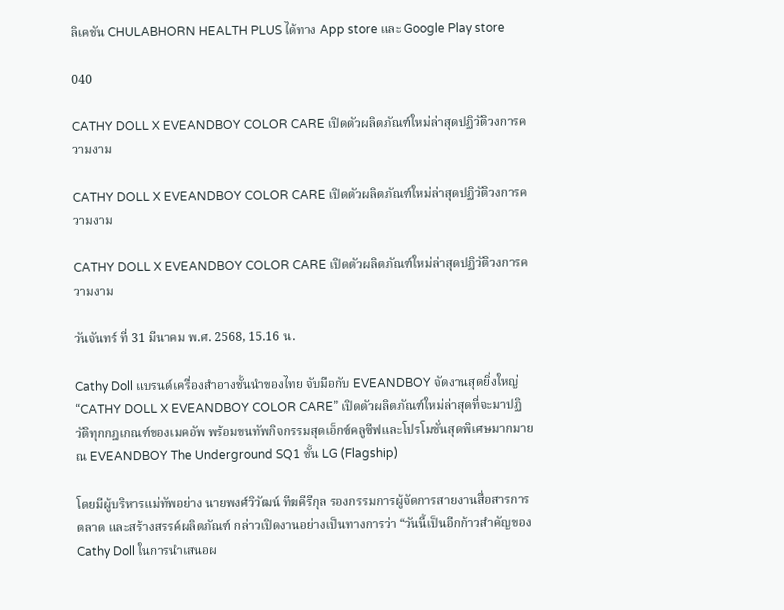ลิเคชัน CHULABHORN HEALTH PLUS ได้ทาง App store และ Google Play store

040

CATHY DOLL X EVEANDBOY COLOR CARE เปิดตัวผลิตภัณฑ์ใหม่ล่าสุดปฏิวัติวงการความงาม

CATHY DOLL X EVEANDBOY COLOR CARE เปิดตัวผลิตภัณฑ์ใหม่ล่าสุดปฏิวัติวงการความงาม

CATHY DOLL X EVEANDBOY COLOR CARE เปิดตัวผลิตภัณฑ์ใหม่ล่าสุดปฏิวัติวงการความงาม

วันจันทร์ ที่ 31 มีนาคม พ.ศ. 2568, 15.16 น.

Cathy Doll แบรนด์เครื่องสำอางชั้นนำของไทย จับมือกับ EVEANDBOY จัดงานสุดยิ่งใหญ่ “CATHY DOLL X EVEANDBOY COLOR CARE” เปิดตัวผลิตภัณฑ์ใหม่ล่าสุดที่จะมาปฏิวัติทุกกฎเกณฑ์ของเมคอัพ พร้อมขนทัพกิจกรรมสุดเอ็กซ์คลูซีฟและโปรโมชั่นสุดพิเศษมากมาย ณ EVEANDBOY The Underground SQ1 ชั้น LG (Flagship)

โดยมีผู้บริหารแม่ทัพอย่าง นายพงศ์วิวัฒน์ ทีฆคีรีกุล รองกรรมการผู้จัดการสายงานสื่อสารการตลาด และสร้างสรรค์ผลิตภัณฑ์ กล่าวเปิดงานอย่างเป็นทางการว่า “วันนี้เป็นอีกก้าวสำคัญของ Cathy Doll ในการนำเสนอผ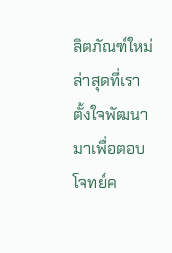ลิตภัณฑ์ใหม่ล่าสุดที่เราตั้งใจพัฒนามาเพื่อตอบโจทย์ค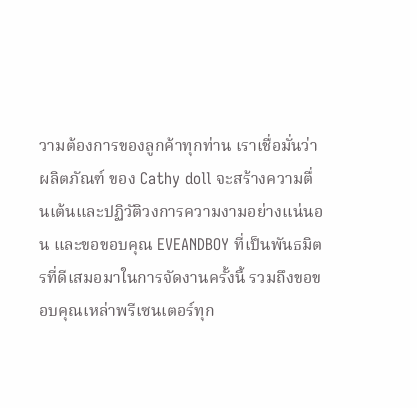วามต้องการของลูกค้าทุกท่าน เราเชื่อมั่นว่าผลิตภัณฑ์ ของ Cathy doll จะสร้างความตื่นเต้นและปฏิวัติวงการความงามอย่างแน่นอน และขอขอบคุณ EVEANDBOY ที่เป็นพันธมิตรที่ดีเสมอมาในการจัดงานครั้งนี้ รวมถึงขอขอบคุณเหล่าพรีเซนเตอร์ทุก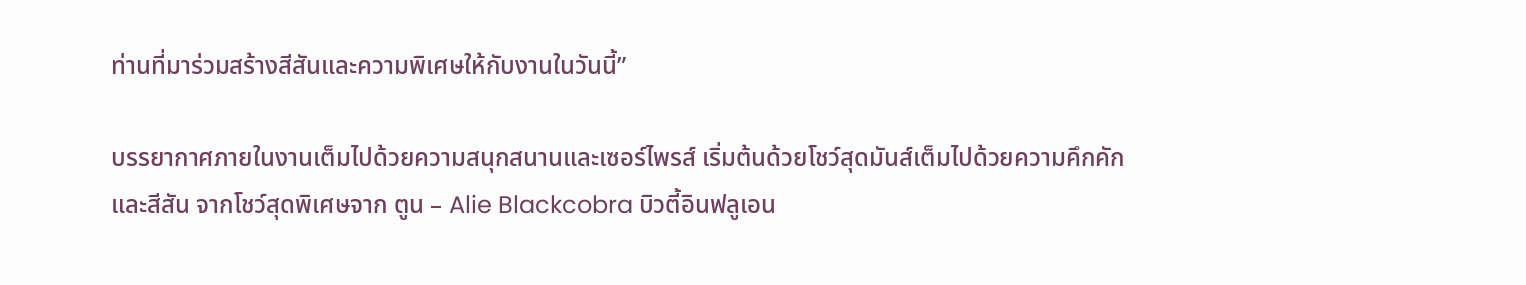ท่านที่มาร่วมสร้างสีสันและความพิเศษให้กับงานในวันนี้”

บรรยากาศภายในงานเต็มไปด้วยความสนุกสนานและเซอร์ไพรส์ เริ่มต้นด้วยโชว์สุดมันส์เต็มไปด้วยความคึกคักและสีสัน จากโชว์สุดพิเศษจาก ตูน – Alie Blackcobra บิวตี้อินฟลูเอน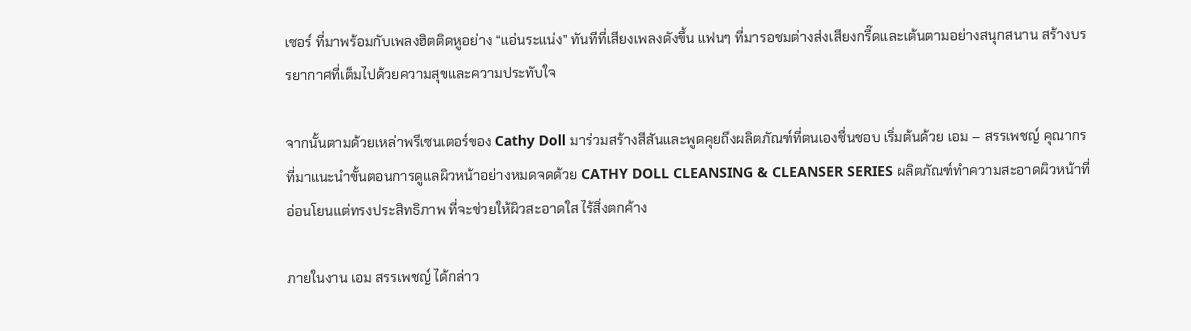เซอร์ ที่มาพร้อมกับเพลงฮิตติดหูอย่าง “แอ่นระแน่ง” ทันทีที่เสียงเพลงดังขึ้น แฟนๆ ที่มารอชมต่างส่งเสียงกรี๊ดและเต้นตามอย่างสนุกสนาน สร้างบรรยากาศที่เต็มไปด้วยความสุขและความประทับใจ

จากนั้นตามด้วยเหล่าพรีเซนเตอร์ของ Cathy Doll มาร่วมสร้างสีสันและพูดคุยถึงผลิตภัณฑ์ที่ตนเองชื่นชอบ เริ่มต้นด้วย เอม – สรรเพชญ์ คุณากร ที่มาแนะนำขั้นตอนการดูแลผิวหน้าอย่างหมดจดด้วย CATHY DOLL CLEANSING & CLEANSER SERIES ผลิตภัณฑ์ทำความสะอาดผิวหน้าที่อ่อนโยนแต่ทรงประสิทธิภาพ ที่จะช่วยให้ผิวสะอาดใส ไร้สิ่งตกค้าง

ภายในงาน เอม สรรเพชญ์ ได้กล่าว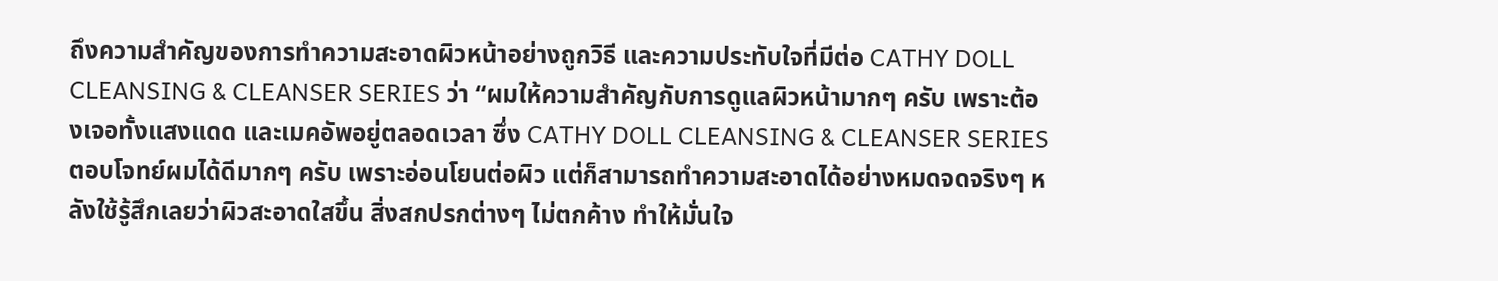ถึงความสำคัญของการทำความสะอาดผิวหน้าอย่างถูกวิธี และความประทับใจที่มีต่อ CATHY DOLL CLEANSING & CLEANSER SERIES ว่า “ผมให้ความสำคัญกับการดูแลผิวหน้ามากๆ ครับ เพราะต้องเจอทั้งแสงแดด และเมคอัพอยู่ตลอดเวลา ซึ่ง CATHY DOLL CLEANSING & CLEANSER SERIES ตอบโจทย์ผมได้ดีมากๆ ครับ เพราะอ่อนโยนต่อผิว แต่ก็สามารถทำความสะอาดได้อย่างหมดจดจริงๆ หลังใช้รู้สึกเลยว่าผิวสะอาดใสขึ้น สิ่งสกปรกต่างๆ ไม่ตกค้าง ทำให้มั่นใจ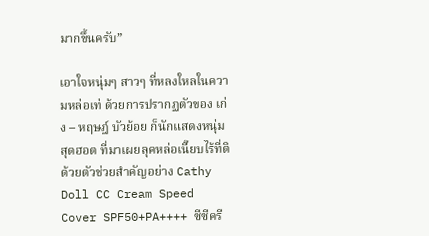มากขึ้นครับ”

เอาใจหนุ่มๆ สาวๆ ที่หลงใหลในความหล่อเท่ ด้วยการปรากฏตัวของ เก่ง – หฤษฎ์ บัวย้อย ก็นักแสดงหนุ่มสุดฮอต ที่มาเผยลุคหล่อเนี๊ยบไร้ที่ติ ด้วยตัวช่วยสำคัญอย่าง Cathy Doll CC Cream Speed Cover SPF50+PA++++ ซีซีครี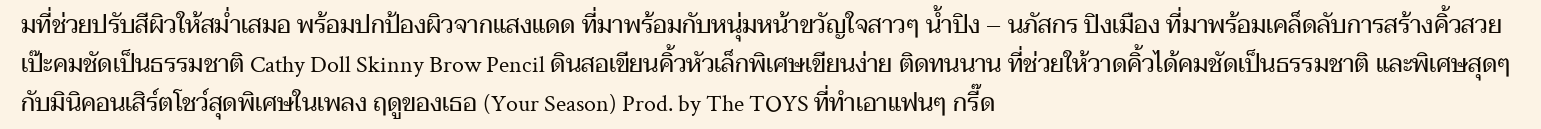มที่ช่วยปรับสีผิวให้สม่ำเสมอ พร้อมปกป้องผิวจากแสงแดด ที่มาพร้อมกับหนุ่มหน้าขวัญใจสาวๆ น้ำปิง – นภัสกร ปิงเมือง ที่มาพร้อมเคล็ดลับการสร้างคิ้วสวยเป๊ะคมชัดเป็นธรรมชาติ Cathy Doll Skinny Brow Pencil ดินสอเขียนคิ้วหัวเล็กพิเศษเขียนง่าย ติดทนนาน ที่ช่วยให้วาดคิ้วได้คมชัดเป็นธรรมชาติ และพิเศษสุดๆ กับมินิคอนเสิร์ตโชว์สุดพิเศษในเพลง ฤดูของเธอ (Your Season) Prod. by The TOYS ที่ทำเอาแฟนๆ กรี๊ด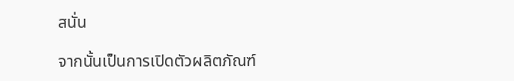สนั่น

จากนั้นเป็นการเปิดตัวผลิตภัณฑ์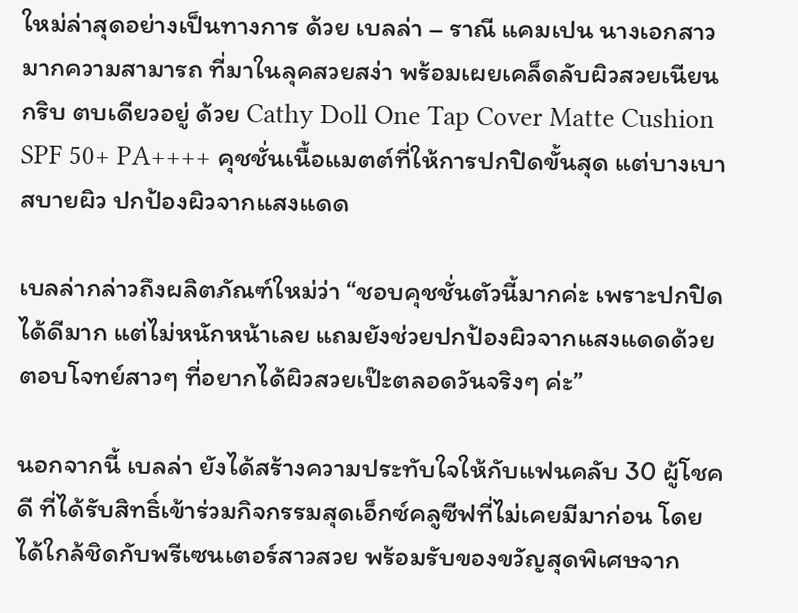ใหม่ล่าสุดอย่างเป็นทางการ ด้วย เบลล่า – ราณี แคมเปน นางเอกสาวมากความสามารถ ที่มาในลุคสวยสง่า พร้อมเผยเคล็ดลับผิวสวยเนียนกริบ ตบเดียวอยู่ ด้วย Cathy Doll One Tap Cover Matte Cushion SPF 50+ PA++++ คุชชั่นเนื้อแมตต์ที่ให้การปกปิดขั้นสุด แต่บางเบาสบายผิว ปกป้องผิวจากแสงแดด

เบลล่ากล่าวถึงผลิตภัณฑ์ใหม่ว่า “ชอบคุชชั่นตัวนี้มากค่ะ เพราะปกปิดได้ดีมาก แต่ไม่หนักหน้าเลย แถมยังช่วยปกป้องผิวจากแสงแดดด้วย ตอบโจทย์สาวๆ ที่อยากได้ผิวสวยเป๊ะตลอดวันจริงๆ ค่ะ”

นอกจากนี้ เบลล่า ยังได้สร้างความประทับใจให้กับแฟนคลับ 30 ผู้โชคดี ที่ได้รับสิทธิ์เข้าร่วมกิจกรรมสุดเอ็กซ์คลูซีฟที่ไม่เคยมีมาก่อน โดยได้ใกล้ชิดกับพรีเซนเตอร์สาวสวย พร้อมรับของขวัญสุดพิเศษจาก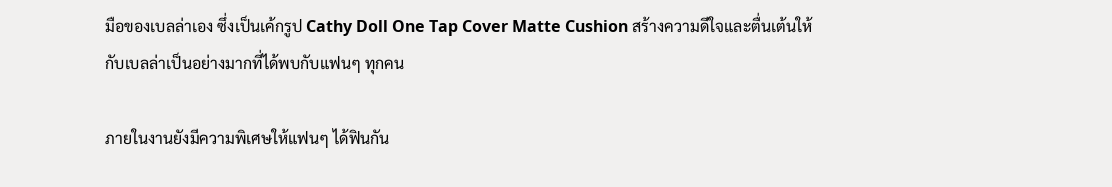มือของเบลล่าเอง ซึ่งเป็นเค้กรูป Cathy Doll One Tap Cover Matte Cushion สร้างความดีใจและตื่นเต้นให้กับเบลล่าเป็นอย่างมากที่ได้พบกับแฟนๆ ทุกคน

ภายในงานยังมีความพิเศษให้แฟนๆ ได้ฟินกัน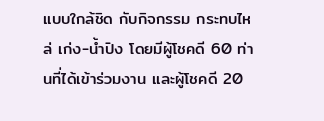แบบใกล้ชิด กับกิจกรรม กระทบไหล่ เก่ง-น้ำปิง โดยมีผู้โชคดี 60 ท่านที่ได้เข้าร่วมงาน และผู้โชคดี 20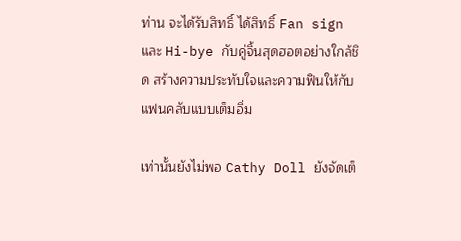ท่าน จะได้รับสิทธิ์ ได้สิทธิ์ Fan sign และ Hi-bye กับคู่จิ้นสุดฮอตอย่างใกล้ชิด สร้างความประทับใจและความฟินให้กับแฟนคลับแบบเต็มอิ่ม

เท่านั้นยังไม่พอ Cathy Doll ยังจัดเต็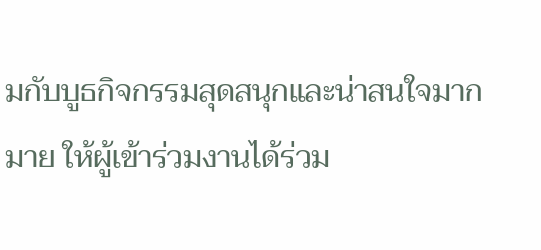มกับบูธกิจกรรมสุดสนุกและน่าสนใจมากมาย ให้ผู้เข้าร่วมงานได้ร่วม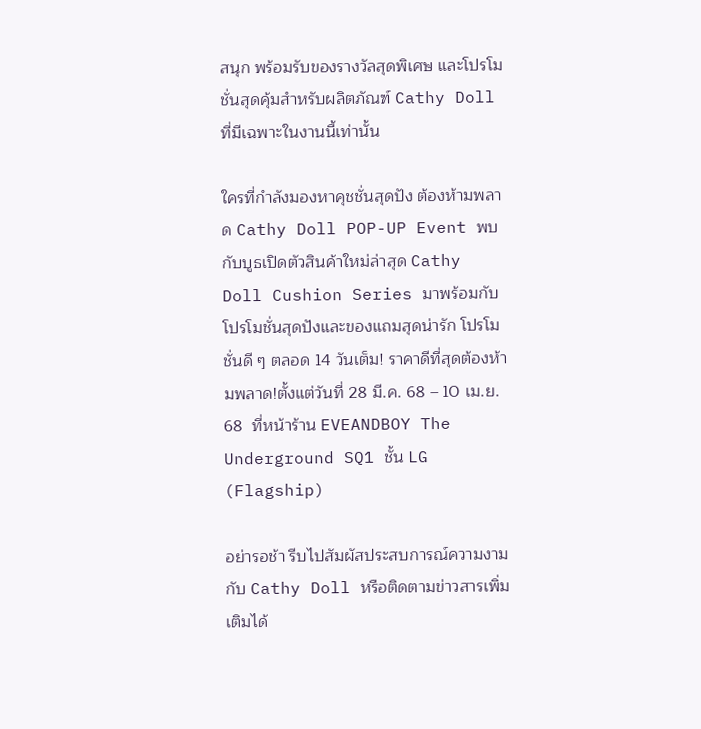สนุก พร้อมรับของรางวัลสุดพิเศษ และโปรโมชั่นสุดคุ้มสำหรับผลิตภัณฑ์ Cathy Doll ที่มีเฉพาะในงานนี้เท่านั้น

ใครที่กำลังมองหาคุชชั่นสุดปัง ต้องห้ามพลาด Cathy Doll POP-UP Event พบกับบูธเปิดตัวสินค้าใหม่ล่าสุด Cathy Doll Cushion Series มาพร้อมกับโปรโมชั่นสุดปังและของแถมสุดน่ารัก โปรโมชั่นดี ๆ ตลอด 14 วันเต็ม! ราคาดีที่สุดต้องห้ามพลาด!ตั้งแต่วันที่ 28 มี.ค. 68 – 10 เม.ย. 68  ที่หน้าร้าน EVEANDBOY The Underground SQ1 ชั้น LG (Flagship)

อย่ารอช้า รีบไปสัมผัสประสบการณ์ความงามกับ Cathy Doll หรือติดตามข่าวสารเพิ่มเติมได้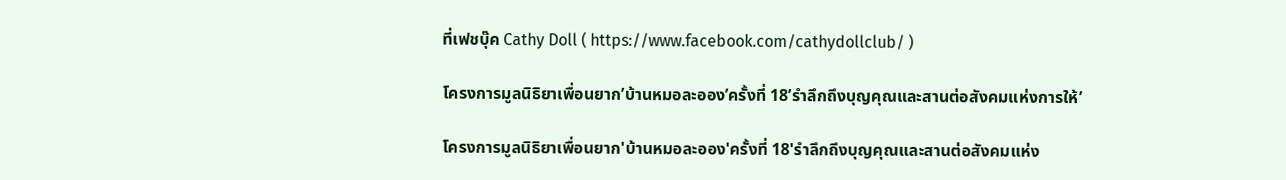ที่เฟชบุ๊ค Cathy Doll ( https://www.facebook.com/cathydollclub/ )

โครงการมูลนิธิยาเพื่อนยาก’บ้านหมอละออง’ครั้งที่ 18’รำลึกถึงบุญคุณและสานต่อสังคมแห่งการให้’

โครงการมูลนิธิยาเพื่อนยาก'บ้านหมอละออง'ครั้งที่ 18'รำลึกถึงบุญคุณและสานต่อสังคมแห่ง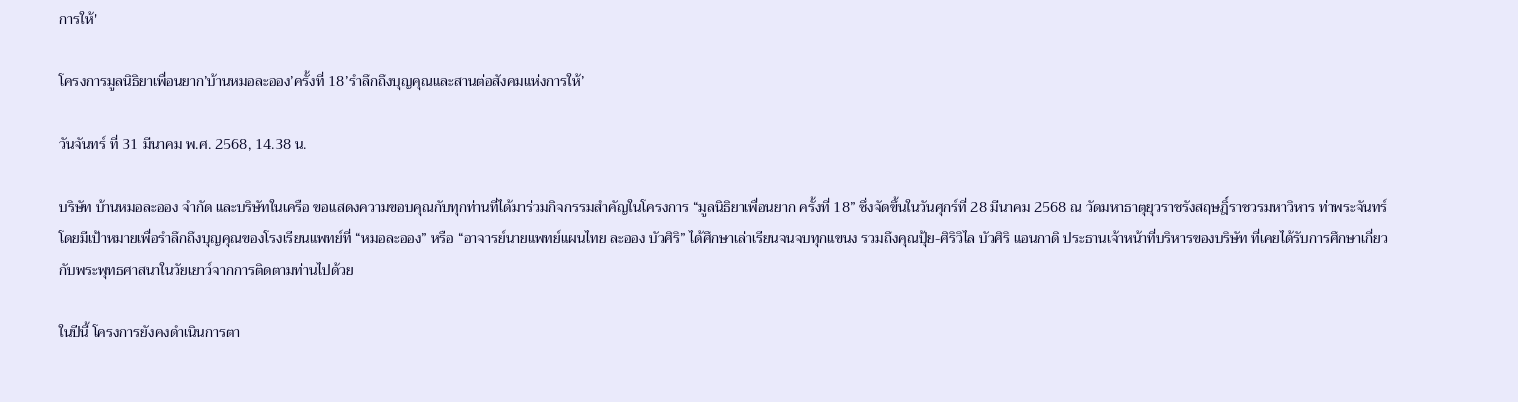การให้'

โครงการมูลนิธิยาเพื่อนยาก’บ้านหมอละออง’ครั้งที่ 18’รำลึกถึงบุญคุณและสานต่อสังคมแห่งการให้’

วันจันทร์ ที่ 31 มีนาคม พ.ศ. 2568, 14.38 น.

บริษัท บ้านหมอละออง จำกัด และบริษัทในเครือ ขอแสดงความขอบคุณกับทุกท่านที่ได้มาร่วมกิจกรรมสำคัญในโครงการ “มูลนิธิยาเพื่อนยาก ครั้งที่ 18” ซึ่งจัดขึ้นในวันศุกร์ที่ 28 มีนาคม 2568 ณ วัดมหาธาตุยุวราชรังสฤษฎิ์ราชวรมหาวิหาร ท่าพระจันทร์ โดยมีเป้าหมายเพื่อรำลึกถึงบุญคุณของโรงเรียนแพทย์ที่ “หมอละออง” หรือ “อาจารย์นายแพทย์แผนไทย ละออง บัวศิริ” ได้ศึกษาเล่าเรียนจนจบทุกแขนง รวมถึงคุณปุ้ย-ศิริวิไล บัวศิริ แอนกาดิ ประธานเจ้าหน้าที่บริหารของบริษัท ที่เคยได้รับการศึกษาเกี่ยวกับพระพุทธศาสนาในวัยเยาว์จากการติดตามท่านไปด้วย

ในปีนี้ โครงการยังคงดำเนินการตา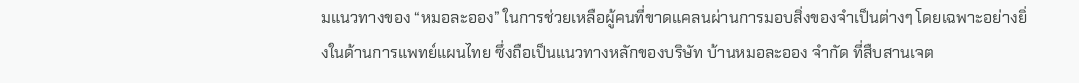มแนวทางของ “หมอละออง” ในการช่วยเหลือผู้คนที่ขาดแคลนผ่านการมอบสิ่งของจำเป็นต่างๆ โดยเฉพาะอย่างยิ่งในด้านการแพทย์แผนไทย ซึ่งถือเป็นแนวทางหลักของบริษัท บ้านหมอละออง จำกัด ที่สืบสานเจต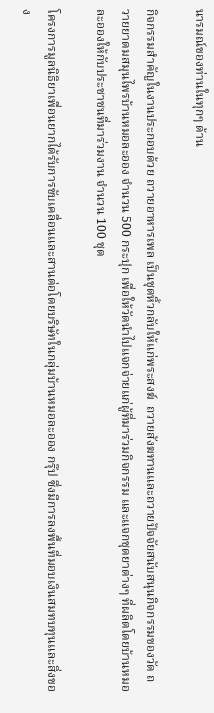นารมณ์ของท่านในทุกๆ ด้าน

กิจกรรมสำคัญในงานประกอบด้วย ถวายอาหารเพล เป็นชุดหิ้วกลับให้แก่พระสงฆ์  ถวายสังฆทานและถวายปัจจัยสนับสนุนกิจกรรมของวัด ถวายยาดมสมุนไพรบ้านหมอละออง จำนวน 500 กระปุก เพื่อให้วัดนำไปแจกจ่ายแก่ผู้ที่มาร่วมกิจกรรม และแจกชุดยาต่างๆ ที่ผลิตโดยบ้านหมอละอองให้กับประชาชนที่มาร่วมงาน จำนวน 100 ชุด

โครงการมูลนิธิยาเพื่อนยากได้รับการขับเคลื่อนและสานต่อโดยบริษัทในกลุ่มบ้านหมอละออง กรุ๊ป ซึ่งมีการลงพื้นที่มอบเงินสมทบทุนและสิ่งของ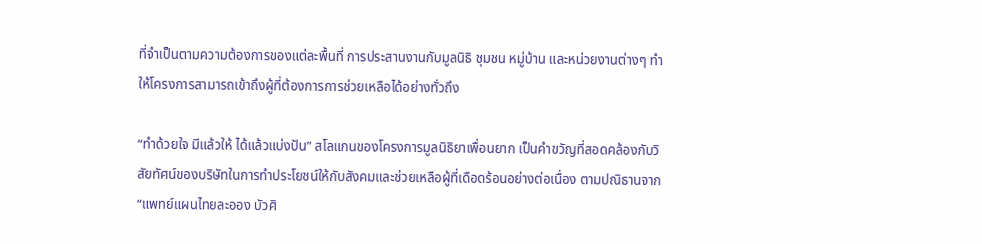ที่จำเป็นตามความต้องการของแต่ละพื้นที่ การประสานงานกับมูลนิธิ ชุมชน หมู่บ้าน และหน่วยงานต่างๆ ทำให้โครงการสามารถเข้าถึงผู้ที่ต้องการการช่วยเหลือได้อย่างทั่วถึง

“ทำด้วยใจ มีแล้วให้ ได้แล้วแบ่งปัน” สโลแกนของโครงการมูลนิธิยาเพื่อนยาก เป็นคำขวัญที่สอดคล้องกับวิสัยทัศน์ของบริษัทในการทำประโยชน์ให้กับสังคมและช่วยเหลือผู้ที่เดือดร้อนอย่างต่อเนื่อง ตามปณิธานจาก “แพทย์แผนไทยละออง บัวศิ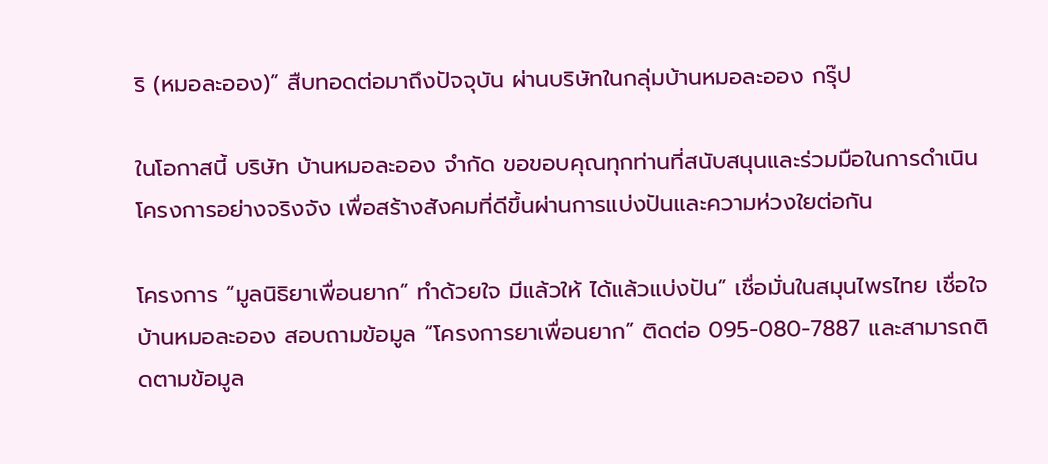ริ (หมอละออง)” สืบทอดต่อมาถึงปัจจุบัน ผ่านบริษัทในกลุ่มบ้านหมอละออง กรุ๊ป

ในโอกาสนี้ บริษัท บ้านหมอละออง จำกัด ขอขอบคุณทุกท่านที่สนับสนุนและร่วมมือในการดำเนินโครงการอย่างจริงจัง เพื่อสร้างสังคมที่ดีขึ้นผ่านการแบ่งปันและความห่วงใยต่อกัน

โครงการ “มูลนิธิยาเพื่อนยาก” ทำด้วยใจ มีแล้วให้ ได้แล้วแบ่งปัน” เชื่อมั่นในสมุนไพรไทย เชื่อใจบ้านหมอละออง สอบถามข้อมูล “โครงการยาเพื่อนยาก” ติดต่อ 095-080-7887 และสามารถติดตามข้อมูล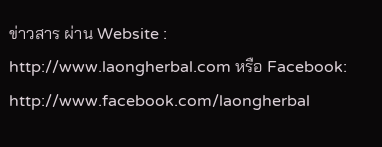ข่าวสาร ผ่าน Website : http://www.laongherbal.com หรือ Facebook: http://www.facebook.com/laongherbal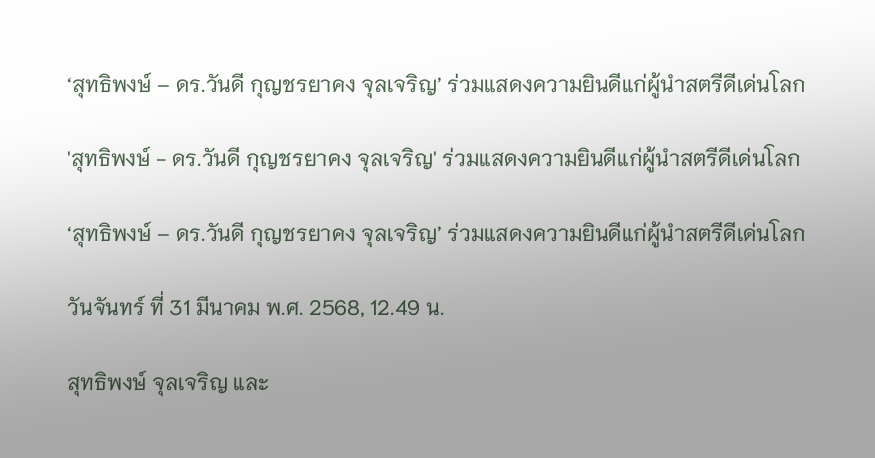‘สุทธิพงษ์ – ดร.วันดี กุญชรยาคง จุลเจริญ’ ร่วมแสดงความยินดีแก่ผู้นำสตรีดีเด่นโลก

'สุทธิพงษ์ - ดร.วันดี กุญชรยาคง จุลเจริญ' ร่วมแสดงความยินดีแก่ผู้นำสตรีดีเด่นโลก

‘สุทธิพงษ์ – ดร.วันดี กุญชรยาคง จุลเจริญ’ ร่วมแสดงความยินดีแก่ผู้นำสตรีดีเด่นโลก

วันจันทร์ ที่ 31 มีนาคม พ.ศ. 2568, 12.49 น.

สุทธิพงษ์ จุลเจริญ และ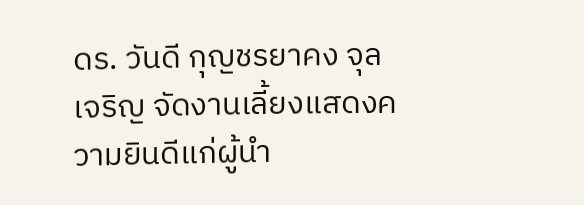ดร. วันดี กุญชรยาคง จุลเจริญ จัดงานเลี้ยงแสดงความยินดีแก่ผู้นำ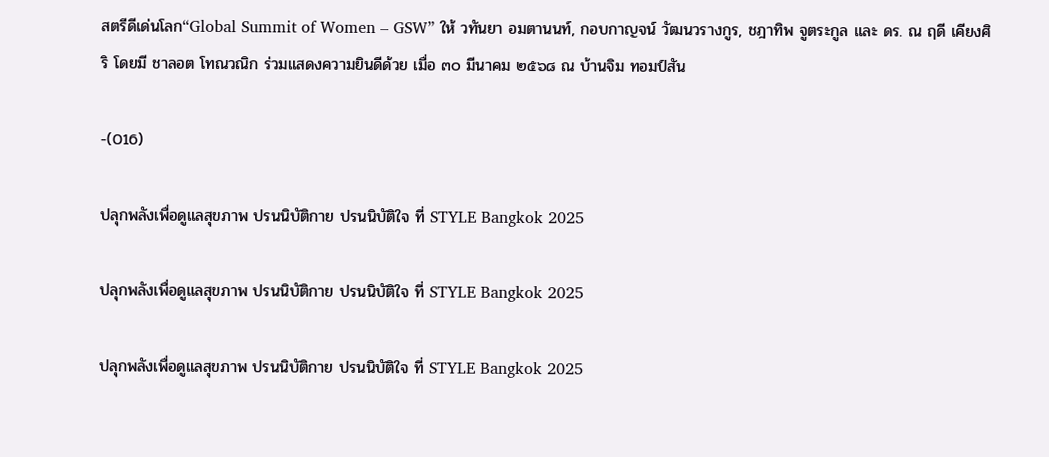สตรีดีเด่นโลก“Global Summit of Women – GSW” ให้ วทันยา อมตานนท์, กอบกาญจน์ วัฒนวรางกูร, ชฎาทิพ จูตระกูล และ ดร. ณ ฤดี เคียงศิริ โดยมี ชาลอต โทณวณิก ร่วมแสดงความยินดีด้วย เมื่อ ๓๐ มีนาคม ๒๕๖๘ ณ บ้านจิม ทอมป์สัน

-(016)

ปลุกพลังเพื่อดูแลสุขภาพ ปรนนิบัติกาย ปรนนิบัติใจ ที่ STYLE Bangkok 2025

ปลุกพลังเพื่อดูแลสุขภาพ ปรนนิบัติกาย ปรนนิบัติใจ ที่ STYLE Bangkok 2025

ปลุกพลังเพื่อดูแลสุขภาพ ปรนนิบัติกาย ปรนนิบัติใจ ที่ STYLE Bangkok 2025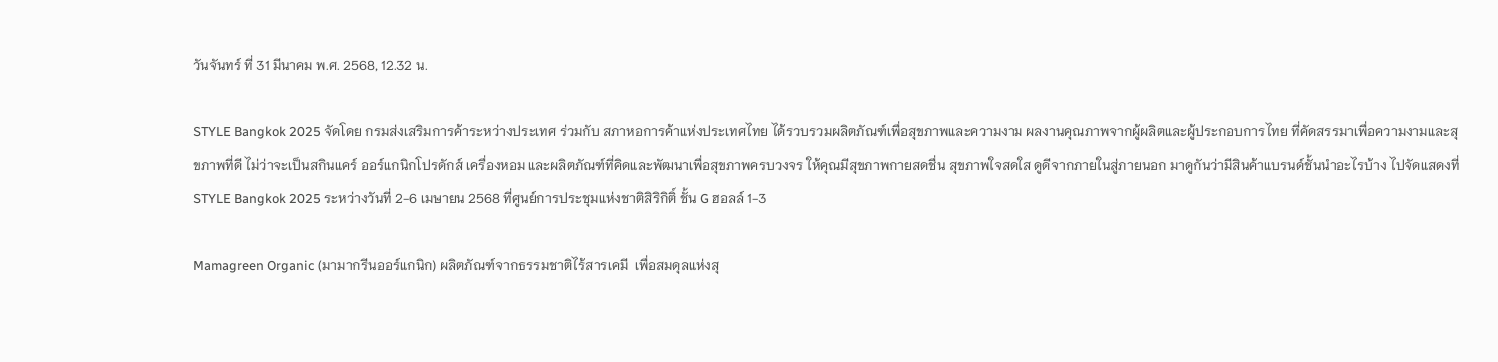วันจันทร์ ที่ 31 มีนาคม พ.ศ. 2568, 12.32 น.

STYLE Bangkok 2025 จัดโดย กรมส่งเสริมการค้าระหว่างประเทศ ร่วมกับ สภาหอการค้าแห่งประเทศไทย ได้รวบรวมผลิตภัณฑ์เพื่อสุขภาพและความงาม ผลงานคุณภาพจากผู้ผลิตและผู้ประกอบการไทย ที่คัดสรรมาเพื่อความงามและสุขภาพที่ดี ไม่ว่าจะเป็นสกินแคร์ ออร์แกนิกโปรดักส์ เครื่องหอม และผลิตภัณฑ์ที่คิดและพัฒนาเพื่อสุขภาพครบวงจร ให้คุณมีสุขภาพกายสดชื่น สุขภาพใจสดใส ดูดีจากภายในสู่ภายนอก มาดูกันว่ามีสินค้าแบรนด์ชั้นนำอะไรบ้าง ไปจัดแสดงที่ STYLE Bangkok 2025 ระหว่างวันที่ 2-6 เมษายน 2568 ที่ศูนย์การประชุมแห่งชาติสิริกิติ์ ชั้น G ฮอลล์ 1-3

Mamagreen Organic (มามากรีนออร์แกนิก) ผลิตภัณฑ์จากธรรมชาติไร้สารเคมี  เพื่อสมดุลแห่งสุ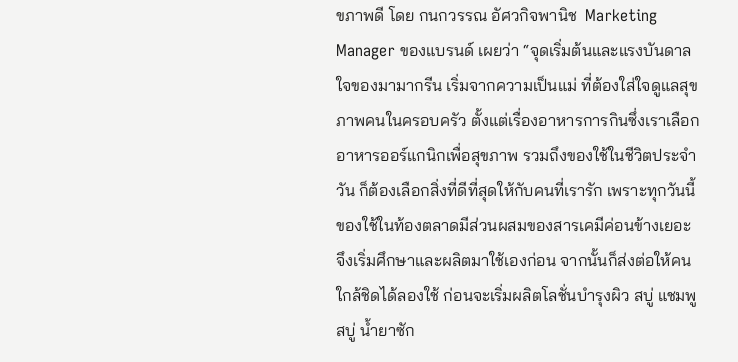ขภาพดี โดย กนกวรรณ อัศวกิจพานิช  Marketing Manager ของแบรนด์ เผยว่า “จุดเริ่มต้นและแรงบันดาลใจของมามากรีน เริ่มจากความเป็นแม่ ที่ต้องใส่ใจดูแลสุขภาพคนในครอบครัว ตั้งแต่เรื่องอาหารการกินซึ่งเราเลือกอาหารออร์แกนิกเพื่อสุขภาพ รวมถึงของใช้ในชีวิตประจำวัน ก็ต้องเลือกสิ่งที่ดีที่สุดให้กับคนที่เรารัก เพราะทุกวันนี้ของใช้ในท้องตลาดมีส่วนผสมของสารเคมีค่อนข้างเยอะ จึงเริ่มศึกษาและผลิตมาใช้เองก่อน จากนั้นก็ส่งต่อให้คนใกล้ชิดได้ลองใช้ ก่อนจะเริ่มผลิตโลชั่นบำรุงผิว สบู่ แชมพู สบู่ น้ำยาซัก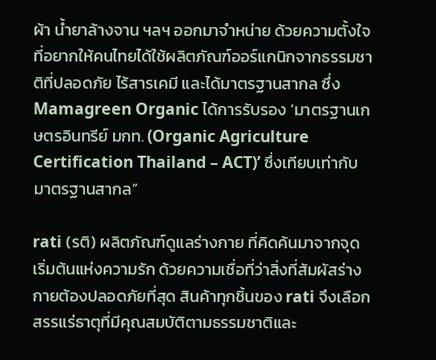ผ้า น้ำยาล้างจาน ฯลฯ ออกมาจำหน่าย ด้วยความตั้งใจที่อยากให้คนไทยได้ใช้ผลิตภัณฑ์ออร์แกนิกจากธรรมชาติที่ปลอดภัย ไร้สารเคมี และได้มาตรฐานสากล ซึ่ง Mamagreen Organic ได้การรับรอง ‘มาตรฐานเกษตรอินทรีย์ มกท. (Organic Agriculture Certification Thailand – ACT)’ ซึ่งเทียบเท่ากับมาตรฐานสากล”

rati (รติ) ผลิตภัณฑ์ดูแลร่างกาย ที่คิดค้นมาจากจุดเริ่มต้นแห่งความรัก ด้วยความเชื่อที่ว่าสิ่งที่สัมผัสร่างกายต้องปลอดภัยที่สุด สินค้าทุกชิ้นของ rati จึงเลือกสรรแร่ธาตุที่มีคุณสมบัติตามธรรมชาติและ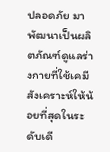ปลอดภัย มาพัฒนาเป็นผลิตภัณฑ์ดูแลร่างกายที่ใช้เคมีสังเคราะห์ให้น้อยที่สุดในระดับเดี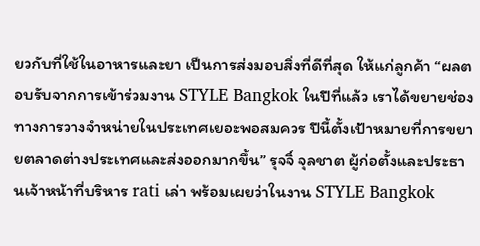ยวกับที่ใช้ในอาหารและยา เป็นการส่งมอบสิ่งที่ดีที่สุด ให้แก่ลูกค้า “ผลตอบรับจากการเข้าร่วมงาน STYLE Bangkok ในปีที่แล้ว เราได้ขยายช่องทางการวางจำหน่ายในประเทศเยอะพอสมควร ปีนี้ตั้งเป้าหมายที่การขยายตลาดต่างประเทศและส่งออกมากขึ้น” รุจจิ์ จุลชาต ผู้ก่อตั้งและประธานเจ้าหน้าที่บริหาร rati เล่า พร้อมเผยว่าในงาน STYLE Bangkok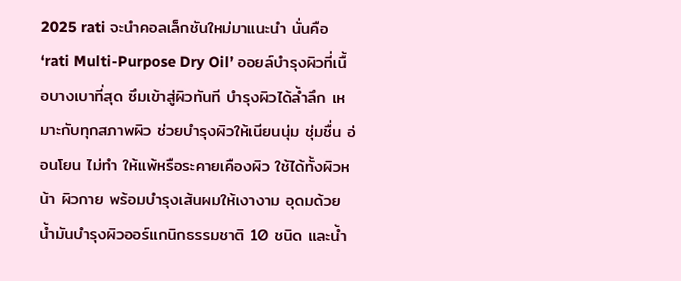2025 rati จะนำคอลเล็กชันใหม่มาแนะนำ นั่นคือ ‘rati Multi-Purpose Dry Oil’ ออยล์บำรุงผิวที่เนื้อบางเบาที่สุด ซึมเข้าสู่ผิวทันที บำรุงผิวได้ล้ำลึก เหมาะกับทุกสภาพผิว ช่วยบำรุงผิวให้เนียนนุ่ม ชุ่มชื่น อ่อนโยน ไม่ทำ ให้แพ้หรือระคายเคืองผิว ใช้ได้ทั้งผิวหน้า ผิวกาย พร้อมบำรุงเส้นผมให้เงางาม อุดมด้วยน้ำมันบำรุงผิวออร์แกนิกธรรมชาติ 10 ชนิด และน้ำ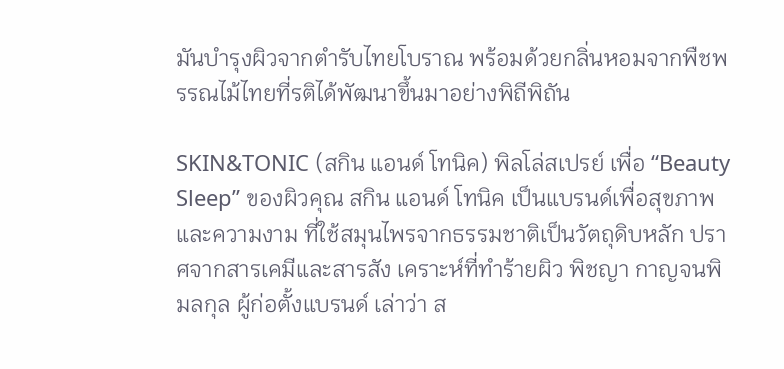มันบำรุงผิวจากตำรับไทยโบราณ พร้อมด้วยกลิ่นหอมจากพืชพรรณไม้ไทยที่รติได้พัฒนาขึ้นมาอย่างพิถีพิถัน

SKIN&TONIC (สกิน แอนด์ โทนิค) พิลโล่สเปรย์ เพื่อ “Beauty Sleep” ของผิวคุณ สกิน แอนด์ โทนิค เป็นแบรนด์เพื่อสุขภาพและความงาม ที่ใช้สมุนไพรจากธรรมชาติเป็นวัตถุดิบหลัก ปราศจากสารเคมีและสารสัง เคราะห์ที่ทำร้ายผิว พิชญา กาญจนพิมลกุล ผู้ก่อตั้งแบรนด์ เล่าว่า ส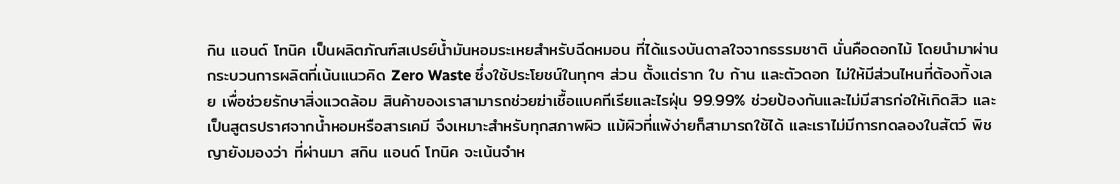กิน แอนด์ โทนิค เป็นผลิตภัณฑ์สเปรย์น้ำมันหอมระเหยสำหรับฉีดหมอน ที่ได้แรงบันดาลใจจากธรรมชาติ นั่นคือดอกไม้ โดยนำมาผ่านกระบวนการผลิตที่เน้นแนวคิด Zero Waste ซึ่งใช้ประโยชน์ในทุกๆ ส่วน ตั้งแต่ราก ใบ ก้าน และตัวดอก ไม่ให้มีส่วนไหนที่ต้องทิ้งเลย เพื่อช่วยรักษาสิ่งแวดล้อม สินค้าของเราสามารถช่วยฆ่าเชื้อแบคทีเรียและไรฝุ่น 99.99% ช่วยป้องกันและไม่มีสารก่อให้เกิดสิว และเป็นสูตรปราศจากน้ำหอมหรือสารเคมี จึงเหมาะสําหรับทุกสภาพผิว แม้ผิวที่แพ้ง่ายก็สามารถใช้ได้ และเราไม่มีการทดลองในสัตว์ พิชญายังมองว่า ที่ผ่านมา สกิน แอนด์ โทนิค จะเน้นจำห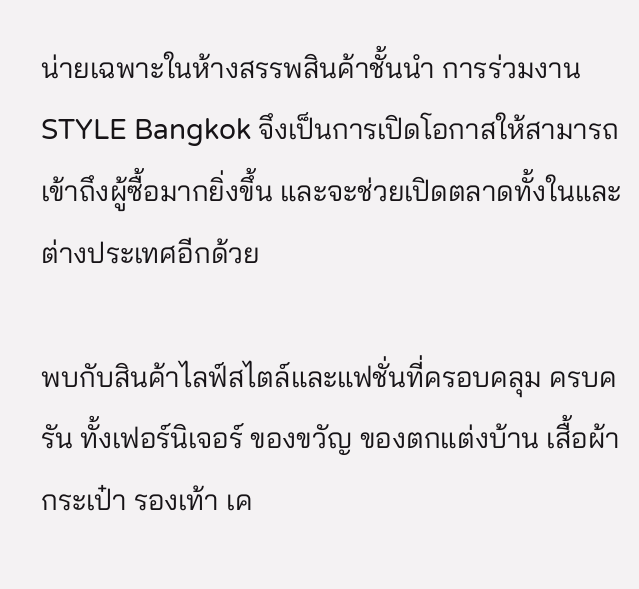น่ายเฉพาะในห้างสรรพสินค้าชั้นนำ การร่วมงาน STYLE Bangkok จึงเป็นการเปิดโอกาสให้สามารถเข้าถึงผู้ซื้อมากยิ่งขึ้น และจะช่วยเปิดตลาดทั้งในและต่างประเทศอีกด้วย

พบกับสินค้าไลฟ์สไตล์และแฟชั่นที่ครอบคลุม ครบครัน ทั้งเฟอร์นิเจอร์ ของขวัญ ของตกแต่งบ้าน เสื้อผ้า กระเป๋า รองเท้า เค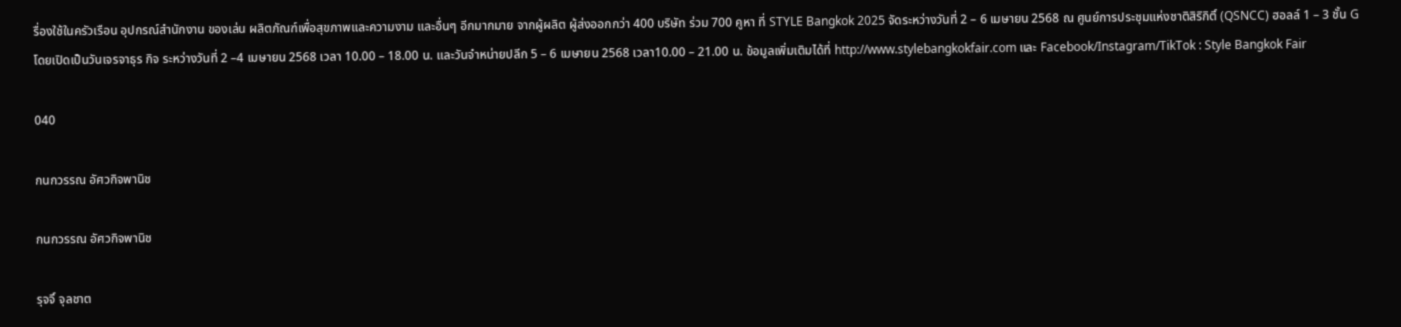รื่องใช้ในครัวเรือน อุปกรณ์สำนักงาน ของเล่น ผลิตภัณฑ์เพื่อสุขภาพและความงาม และอื่นๆ อีกมากมาย จากผู้ผลิต ผู้ส่งออกกว่า 400 บริษัท ร่วม 700 คูหา ที่ STYLE Bangkok 2025 จัดระหว่างวันที่ 2 – 6 เมษายน 2568 ณ ศูนย์การประชุมแห่งชาติสิริกิติ์ (QSNCC) ฮอลล์ 1 – 3 ชั้น G โดยเปิดเป็นวันเจรจาธุร กิจ ระหว่างวันที่ 2 –4 เมษายน 2568 เวลา 10.00 – 18.00 น. และวันจำหน่ายปลีก 5 – 6 เมษายน 2568 เวลา10.00 – 21.00 น. ข้อมูลเพิ่มเติมได้ที่ http://www.stylebangkokfair.com และ Facebook/Instagram/TikTok : Style Bangkok Fair

040

กนกวรรณ อัศวกิจพานิช

กนกวรรณ อัศวกิจพานิช

รุจจิ์ จุลชาต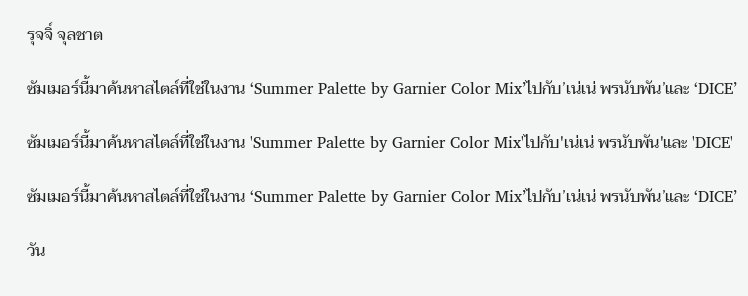รุจจิ์ จุลชาต

ซัมเมอร์นี้มาค้นหาสไตล์ที่ใช่ในงาน ‘Summer Palette by Garnier Color Mix’ไปกับ’เน่เน่ พรนับพัน’และ ‘DICE’

ซัมเมอร์นี้มาค้นหาสไตล์ที่ใช่ในงาน 'Summer Palette by Garnier Color Mix'ไปกับ'เน่เน่ พรนับพัน'และ 'DICE'

ซัมเมอร์นี้มาค้นหาสไตล์ที่ใช่ในงาน ‘Summer Palette by Garnier Color Mix’ไปกับ’เน่เน่ พรนับพัน’และ ‘DICE’

วัน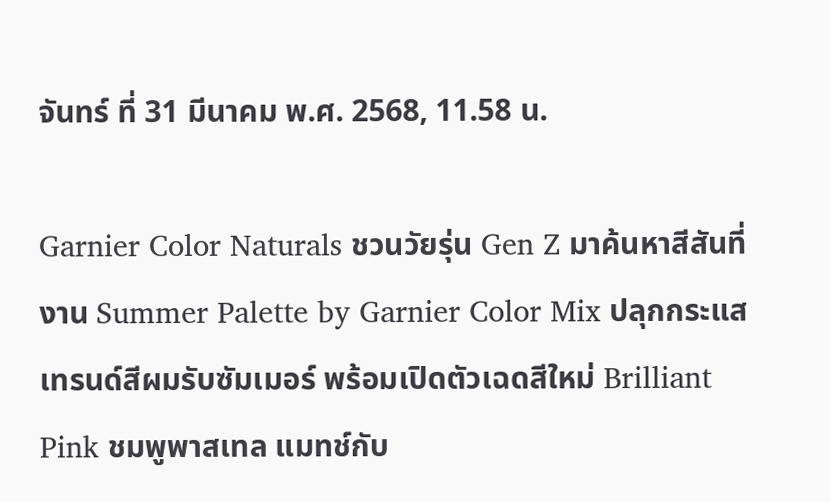จันทร์ ที่ 31 มีนาคม พ.ศ. 2568, 11.58 น.

Garnier Color Naturals ชวนวัยรุ่น Gen Z มาค้นหาสีสันที่งาน Summer Palette by Garnier Color Mix ปลุกกระแสเทรนด์สีผมรับซัมเมอร์ พร้อมเปิดตัวเฉดสีใหม่ Brilliant Pink ชมพูพาสเทล แมทช์กับ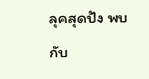ลุคสุดปัง พบกับ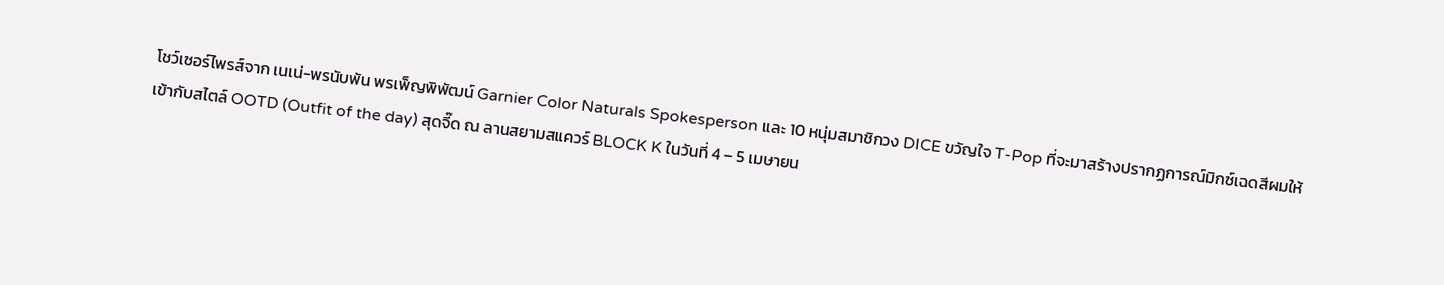โชว์เซอร์ไพรส์จาก เนเน่-พรนับพัน พรเพ็ญพิพัฒน์ Garnier Color Naturals Spokesperson และ 10 หนุ่มสมาชิกวง DICE ขวัญใจ T-Pop ที่จะมาสร้างปรากฏการณ์มิกซ์เฉดสีผมให้เข้ากับสไตล์ OOTD (Outfit of the day) สุดจี๊ด ณ ลานสยามสแควร์ BLOCK K ในวันที่ 4 – 5 เมษายน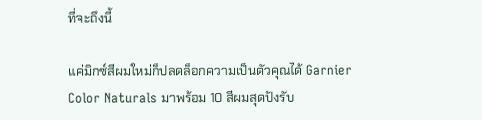ที่จะถึงนี้

แค่มิกซ์สีผมใหม่ก็ปลดล็อกความเป็นตัวคุณได้ Garnier Color Naturals มาพร้อม 10 สีผมสุดปังรับ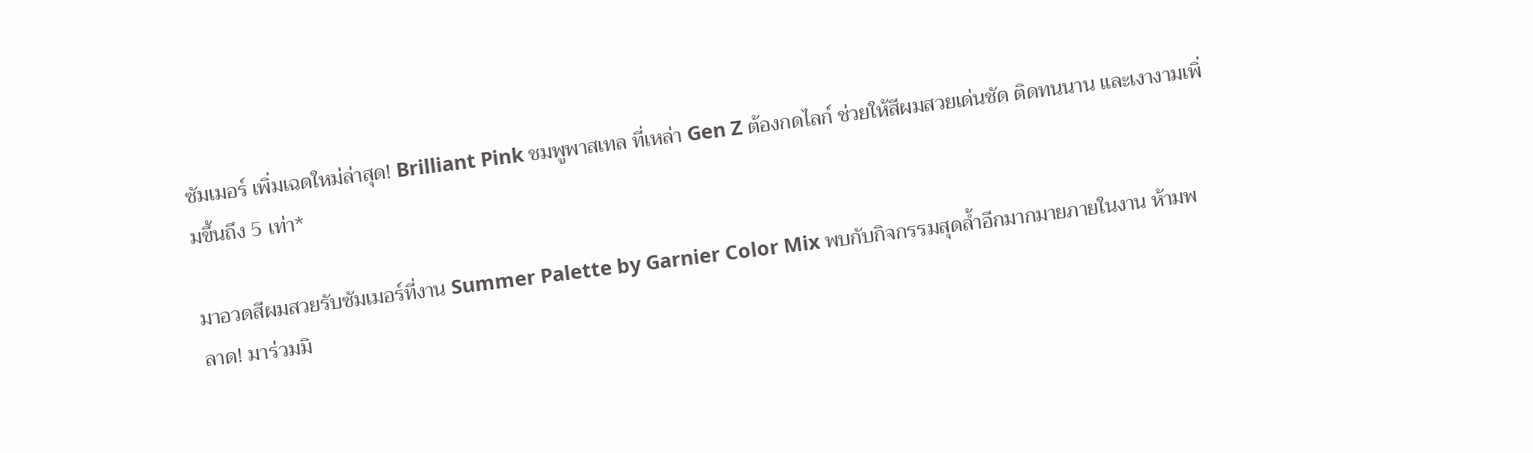ซัมเมอร์ เพิ่มเฉดใหม่ล่าสุด! Brilliant Pink ชมพูพาสเทล ที่เหล่า Gen Z ต้องกดไลก์ ช่วยให้สีผมสวยเด่นชัด ติดทนนาน และเงางามเพิ่มขึ้นถึง 5 เท่า*

มาอวดสีผมสวยรับซัมเมอร์ที่งาน Summer Palette by Garnier Color Mix พบกับกิจกรรมสุดล้ำอีกมากมายภายในงาน ห้ามพลาด! มาร่วมมิ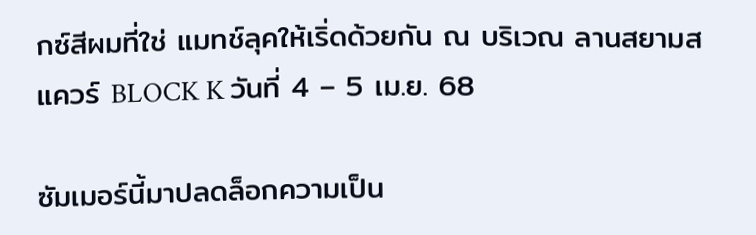กซ์สีผมที่ใช่ แมทช์ลุคให้เริ่ดด้วยกัน ณ บริเวณ ลานสยามสแควร์ BLOCK K วันที่ 4 – 5 เม.ย. 68

ซัมเมอร์นี้มาปลดล็อกความเป็น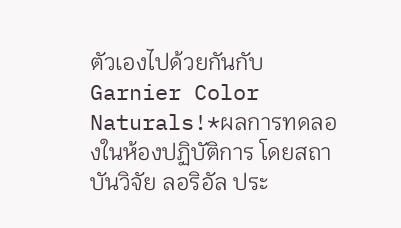ตัวเองไปด้วยกันกับ Garnier Color Naturals!*ผลการทดลองในห้องปฏิบัติการ โดยสถาบันวิจัย ลอริอัล ประ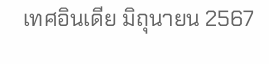เทศอินเดีย มิถุนายน 2567